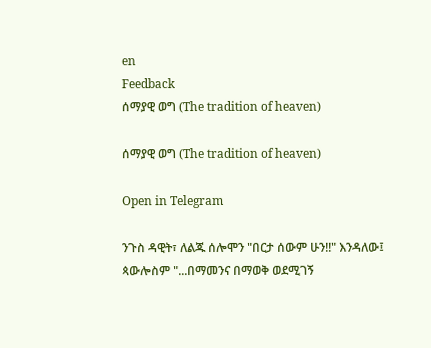en
Feedback
ሰማያዊ ወግ (The tradition of heaven)

ሰማያዊ ወግ (The tradition of heaven)

Open in Telegram

ንጉስ ዳዊት፣ ለልጁ ሰሎሞን "በርታ ሰውም ሁን!!" እንዳለው፤ ጳውሎስም "...በማመንና በማወቅ ወደሚገኝ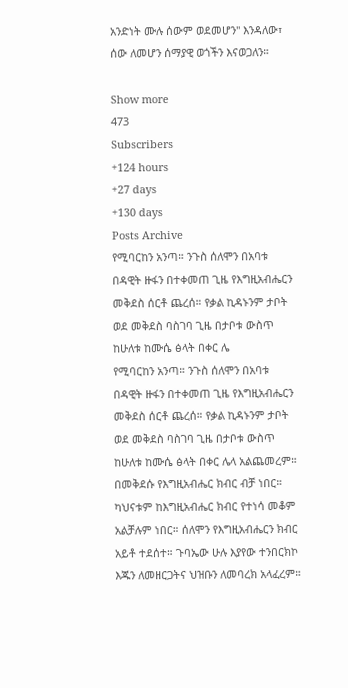አንድነት ሙሉ ሰውም ወደመሆን" እንዳለው፣ ሰው ለመሆን ሰማያዊ ወጎችን እናወጋለን።

Show more
473
Subscribers
+124 hours
+27 days
+130 days
Posts Archive
የሚባርከን አንጣ። ንጉስ ሰለሞን በአባቱ በዳዊት ዙፋን በተቀመጠ ጊዜ የእግዚአብሔርን መቅደስ ሰርቶ ጨረሰ። የቃል ኪዳኑንም ታቦት ወደ መቅደስ ባስገባ ጊዜ በታቦቱ ውስጥ ከሁለቱ ከሙሴ ፅላት በቀር ሌ
የሚባርከን አንጣ። ንጉስ ሰለሞን በአባቱ በዳዊት ዙፋን በተቀመጠ ጊዜ የእግዚአብሔርን መቅደስ ሰርቶ ጨረሰ። የቃል ኪዳኑንም ታቦት ወደ መቅደስ ባስገባ ጊዜ በታቦቱ ውስጥ ከሁለቱ ከሙሴ ፅላት በቀር ሌላ አልጨመረም። በመቅደሱ የእግዚአብሔር ክብር ብቻ ነበር። ካህናቱም ከእግዚአብሔር ክብር የተነሳ መቆም አልቻሉም ነበር። ሰለሞን የእግዚአብሔርን ክብር አይቶ ተደሰተ። ጉባኤው ሁሉ እያየው ተንበርክኮ እጁን ለመዘርጋትና ህዝቡን ለመባረክ አላፈረም።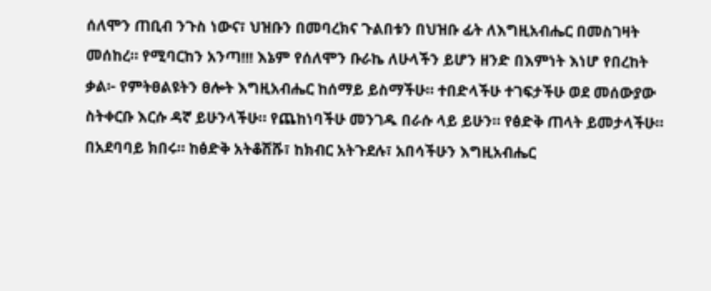ሰለሞን ጠቢብ ንጉስ ነውና፣ ህዝቡን በመባረክና ጉልበቱን በህዝቡ ፊት ለእግዚአብሔር በመስገዛት መሰከረ። የሚባርከን አንጣ!!! እኔም የሰለሞን ቡራኬ ለሁላችን ይሆን ዘንድ በእምነት እነሆ የበረከት ቃል፦ የምትፀልዩትን ፀሎት እግዚአብሔር ከሰማይ ይስማችሁ። ተበድላችሁ ተገፍታችሁ ወደ መሰውያው ስትቀርቡ እርሱ ዳኛ ይሁንላችሁ። የጨከነባችሁ መንገዱ በራሱ ላይ ይሁን። የፅድቅ ጠላት ይመታላችሁ። በአደባባይ ክበሩ። ከፅድቅ አትቆሽሹ፣ ከክብር አትጉደሉ፣ አበሳችሁን እግዚአብሔር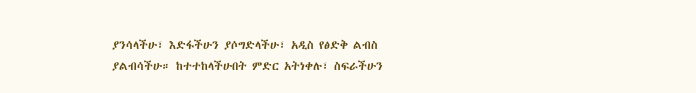ያንሳላችሁ፣ እድፋችሁን ያሶግድላችሁ፣ አዲስ የፅድቅ ልብስ ያልብሳችሁ። ከተተከላችሁበት ምድር አትነቀሉ፣ ስፍራችሁን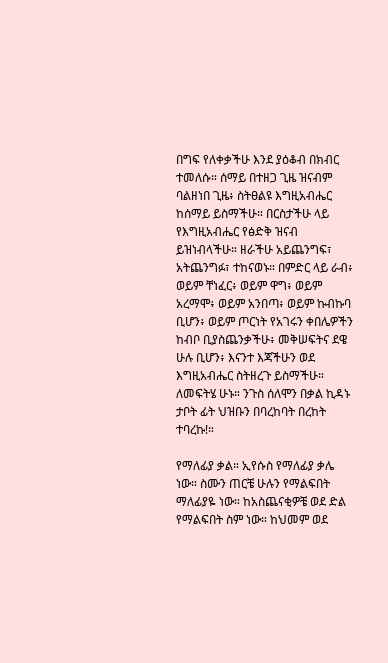በግፍ የለቀቃችሁ እንደ ያዕቆብ በክብር ተመለሱ። ሰማይ በተዘጋ ጊዜ ዝናብም ባልዘነበ ጊዜ፥ ስትፀልዩ እግዚአብሔር ከሰማይ ይስማችሁ። በርስታችሁ ላይ የእግዚአብሔር የፅድቅ ዝናብ ይዝነብላችሁ። ዘራችሁ አይጨንግፍ፣ አትጨንግፉ፣ ተከናወኑ። በምድር ላይ ራብ፥ ወይም ቸነፈር፥ ወይም ዋግ፥ ወይም አረማሞ፥ ወይም አንበጣ፥ ወይም ኩብኩባ ቢሆን፥ ወይም ጦርነት የአገሩን ቀበሌዎችን ከብቦ ቢያስጨንቃችሁ፥ መቅሠፍትና ደዌ ሁሉ ቢሆን፥ እናንተ እጃችሁን ወደ እግዚአብሔር ስትዘረጉ ይስማችሁ። ለመፍትሄ ሁኑ። ንጉስ ሰለሞን በቃል ኪዳኑ ታቦት ፊት ህዝቡን በባረከባት በረከት ተባረኩ!።

የማለፊያ ቃል። ኢየሱስ የማለፊያ ቃሌ ነው። ስሙን ጠርቼ ሁሉን የማልፍበት ማለፊያዬ ነው። ከአስጨናቂዎቼ ወደ ድል የማልፍበት ስም ነው። ከህመም ወደ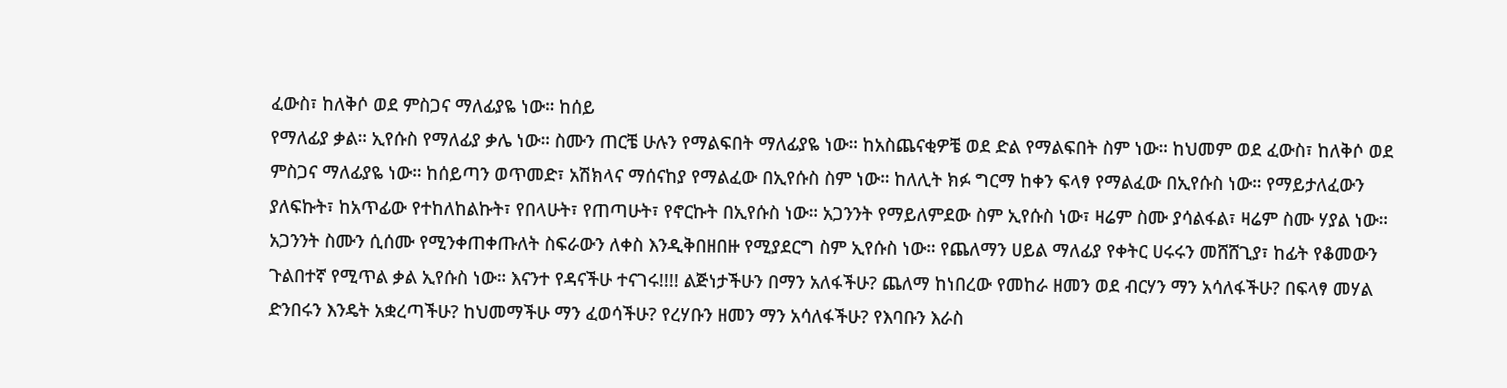ፈውስ፣ ከለቅሶ ወደ ምስጋና ማለፊያዬ ነው። ከሰይ
የማለፊያ ቃል። ኢየሱስ የማለፊያ ቃሌ ነው። ስሙን ጠርቼ ሁሉን የማልፍበት ማለፊያዬ ነው። ከአስጨናቂዎቼ ወደ ድል የማልፍበት ስም ነው። ከህመም ወደ ፈውስ፣ ከለቅሶ ወደ ምስጋና ማለፊያዬ ነው። ከሰይጣን ወጥመድ፣ አሽክላና ማሰናከያ የማልፈው በኢየሱስ ስም ነው። ከለሊት ክፉ ግርማ ከቀን ፍላፃ የማልፈው በኢየሱስ ነው። የማይታለፈውን ያለፍኩት፣ ከአጥፊው የተከለከልኩት፣ የበላሁት፣ የጠጣሁት፣ የኖርኩት በኢየሱስ ነው። አጋንንት የማይለምደው ስም ኢየሱስ ነው፣ ዛሬም ስሙ ያሳልፋል፣ ዛሬም ስሙ ሃያል ነው። አጋንንት ስሙን ሲሰሙ የሚንቀጠቀጡለት ስፍራውን ለቀስ እንዲቅበዘበዙ የሚያደርግ ስም ኢየሱስ ነው። የጨለማን ሀይል ማለፊያ የቀትር ሀሩሩን መሸሸጊያ፣ ከፊት የቆመውን ጉልበተኛ የሚጥል ቃል ኢየሱስ ነው። እናንተ የዳናችሁ ተናገሩ!!!! ልጅነታችሁን በማን አለፋችሁ? ጨለማ ከነበረው የመከራ ዘመን ወደ ብርሃን ማን አሳለፋችሁ? በፍላፃ መሃል ድንበሩን እንዴት አቋረጣችሁ? ከህመማችሁ ማን ፈወሳችሁ? የረሃቡን ዘመን ማን አሳለፋችሁ? የእባቡን እራስ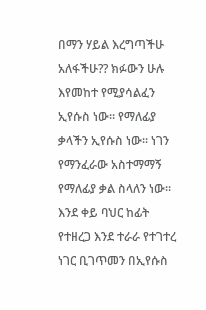በማን ሃይል እረግጣችሁ አለፋችሁ?? ክፉውን ሁሉ እየመከተ የሚያሳልፈን ኢየሱስ ነው። የማለፊያ ቃላችን ኢየሱስ ነው። ነገን የማንፈራው አስተማማኝ የማለፊያ ቃል ስላለን ነው። እንደ ቀይ ባህር ከፊት የተዘረጋ እንደ ተራራ የተገተረ ነገር ቢገጥመን በኢየሱስ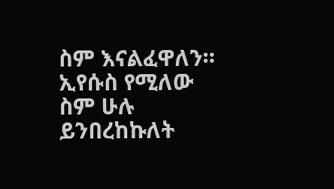ስም እናልፈዋለን። ኢየሱስ የሚለው ስም ሁሉ ይንበረከኩለት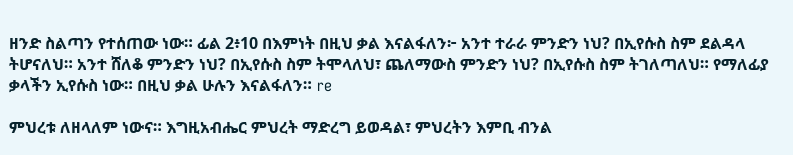ዘንድ ስልጣን የተሰጠው ነው። ፊል 2፥10 በእምነት በዚህ ቃል እናልፋለን፦ አንተ ተራራ ምንድን ነህ? በኢየሱስ ስም ደልዳላ ትሆናለህ። አንተ ሸለቆ ምንድን ነህ? በኢየሱስ ስም ትሞላለህ፣ ጨለማውስ ምንድን ነህ? በኢየሱስ ስም ትገለጣለህ። የማለፊያ ቃላችን ኢየሱስ ነው። በዚህ ቃል ሁሉን እናልፋለን። re

ምህረቱ ለዘላለም ነውና። እግዚአብሔር ምህረት ማድረግ ይወዳል፣ ምህረትን እምቢ ብንል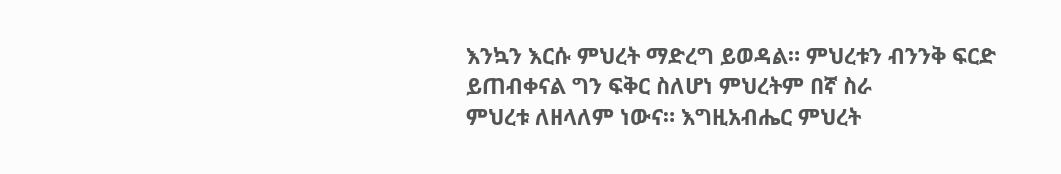እንኳን እርሱ ምህረት ማድረግ ይወዳል። ምህረቱን ብንንቅ ፍርድ ይጠብቀናል ግን ፍቅር ስለሆነ ምህረትም በኛ ስራ
ምህረቱ ለዘላለም ነውና። እግዚአብሔር ምህረት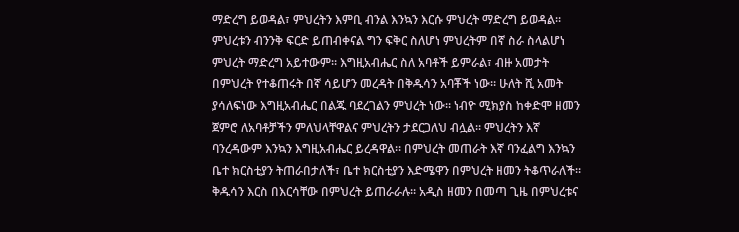ማድረግ ይወዳል፣ ምህረትን እምቢ ብንል እንኳን እርሱ ምህረት ማድረግ ይወዳል። ምህረቱን ብንንቅ ፍርድ ይጠብቀናል ግን ፍቅር ስለሆነ ምህረትም በኛ ስራ ስላልሆነ ምህረት ማድረግ አይተውም። እግዚአብሔር ስለ አባቶች ይምራል፣ ብዙ አመታት በምህረት የተቆጠሩት በኛ ሳይሆን መረዳት በቅዱሳን አባቾች ነው። ሁለት ሺ አመት ያሳለፍነው እግዚአብሔር በልጁ ባደረገልን ምህረት ነው። ነብዮ ሚክያስ ከቀድሞ ዘመን ጀምሮ ለአባቶቻችን ምለህላቸዋልና ምህረትን ታደርጋለህ ብሏል። ምህረትን እኛ ባንረዳውም እንኳን እግዚአብሔር ይረዳዋል። በምህረት መጠራት እኛ ባንፈልግ እንኳን ቤተ ክርስቲያን ትጠራበታለች፣ ቤተ ክርስቲያን እድሜዋን በምህረት ዘመን ትቆጥራለች። ቅዱሳን እርስ በእርሳቸው በምህረት ይጠራራሉ። አዲስ ዘመን በመጣ ጊዜ በምህረቱና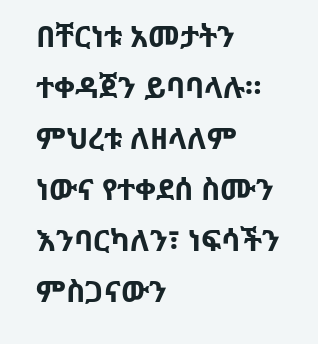በቸርነቱ አመታትን ተቀዳጀን ይባባላሉ። ምህረቱ ለዘላለም ነውና የተቀደሰ ስሙን እንባርካለን፣ ነፍሳችን ምስጋናውን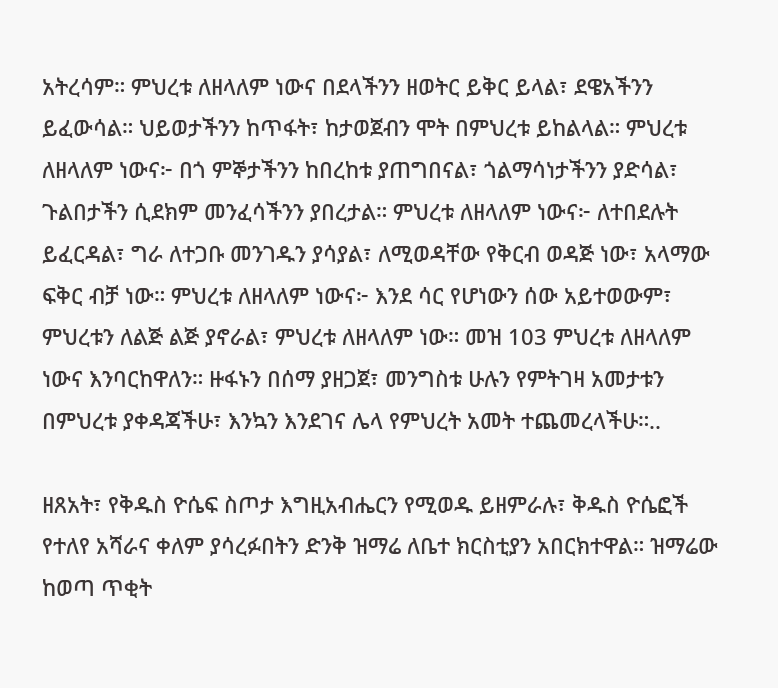አትረሳም። ምህረቱ ለዘላለም ነውና በደላችንን ዘወትር ይቅር ይላል፣ ደዌአችንን ይፈውሳል። ህይወታችንን ከጥፋት፣ ከታወጀብን ሞት በምህረቱ ይከልላል። ምህረቱ ለዘላለም ነውና፦ በጎ ምኞታችንን ከበረከቱ ያጠግበናል፣ ጎልማሳነታችንን ያድሳል፣ ጉልበታችን ሲደክም መንፈሳችንን ያበረታል። ምህረቱ ለዘላለም ነውና፦ ለተበደሉት ይፈርዳል፣ ግራ ለተጋቡ መንገዱን ያሳያል፣ ለሚወዳቸው የቅርብ ወዳጅ ነው፣ አላማው ፍቅር ብቻ ነው። ምህረቱ ለዘላለም ነውና፦ እንደ ሳር የሆነውን ሰው አይተወውም፣ ምህረቱን ለልጅ ልጅ ያኖራል፣ ምህረቱ ለዘላለም ነው። መዝ 103 ምህረቱ ለዘላለም ነውና እንባርከዋለን። ዙፋኑን በሰማ ያዘጋጀ፣ መንግስቱ ሁሉን የምትገዛ አመታቱን በምህረቱ ያቀዳጃችሁ፣ እንኳን እንደገና ሌላ የምህረት አመት ተጨመረላችሁ።..

ዘጸአት፣ የቅዱስ ዮሴፍ ስጦታ እግዚአብሔርን የሚወዱ ይዘምራሉ፣ ቅዱስ ዮሴፎች የተለየ አሻራና ቀለም ያሳረፉበትን ድንቅ ዝማሬ ለቤተ ክርስቲያን አበርክተዋል። ዝማሬው ከወጣ ጥቂት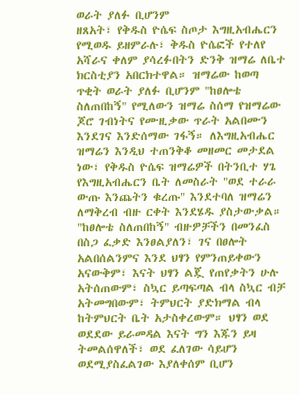ወራት ያለፉ ቢሆንም
ዘጸአት፣ የቅዱስ ዮሴፍ ስጦታ እግዚአብሔርን የሚወዱ ይዘምራሉ፣ ቅዱስ ዮሴፎች የተለየ አሻራና ቀለም ያሳረፉበትን ድንቅ ዝማሬ ለቤተ ክርስቲያን አበርክተዋል። ዝማሬው ከወጣ ጥቂት ወራት ያለፉ ቢሆንም "ከፀሎቴ ስለጠበከኝ" የሚለውን ዝማሬ ስሰማ የዝማሬው ጆሮ ገብነትና የሙዚቃው ጥራት አልበሙን እንደገና እንድሰማው ገፋኝ። ለእግዚአብሔር ዝማሬን እንዲህ ተጠንቅቆ መዘመር መታደል ነው፣ የቅዱስ ዮሴፍ ዝማሬዎች በትንቢተ ሃጌ የእግዚአብሔርን ቤት ለመስራት "ወደ ተራራ ውጡ እንጨትን ቁረጡ" እንደተባለ ዝማሬን ለማቅረብ ብዙ ርቀት እንደሄዱ ያስታውቃል። "ከፀሎቴ ስለጠበከኝ" ብዙዎቻችን በመንፈስ በስጋ ፈቃድ እንፀልያለን፣ ገና በፀሎት አልበሰልንምና እንደ ህፃን የምንጠይቀውን አናውቅም፣ እናት ህፃን ልጇ የጠየቃትን ሁሉ አትሰጠውም፣ ስኳር ይጣፍጣል ብላ ስኳር ብቻ አትመግበውም፣ ትምህርት ያድክማል ብላ ከትምህርት ቤት አታስቀረውም። ህፃን ወደ ወደደው ይራመዳል እናት ግን እጁን ይዛ ትመልሰዋለች፣ ወደ ፈለገው ሳይሆን ወደሚያስፈልገው እያለቀሰም ቢሆን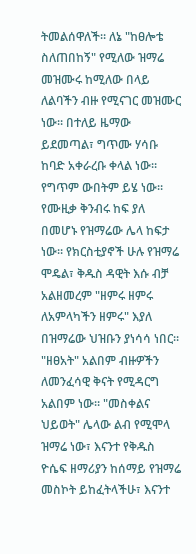ትመልሰዋለች። ለኔ "ከፀሎቴ ስለጠበከኝ" የሚለው ዝማሬ መዝሙሩ ከሚለው በላይ ለልባችን ብዙ የሚናገር መዝሙር ነው። በተለይ ዜማው ይደመጣል፣ ግጥሙ ሃሳቡ ከባድ አቀራረቡ ቀላል ነው። የግጥም ውበትም ይሄ ነው። የሙዚቃ ቅንብሩ ከፍ ያለ በመሆኑ የዝማሬው ሌላ ከፍታ ነው። የክርስቲያኖች ሁሉ የዝማሬ ሞዴል፣ ቅዱስ ዳዊት እሱ ብቻ አልዘመረም "ዘምሩ ዘምሩ ለአምላካችን ዘምሩ" እያለ በዝማሬው ህዝቡን ያነሳሳ ነበር። "ዘፀአት" አልበም ብዙዎችን ለመንፈሳዊ ቅናት የሚዳርግ አልበም ነው። "መስቀልና ህይወት" ሌላው ልብ የሚሞላ ዝማሬ ነው፣ እናንተ የቅዱስ ዮሴፍ ዘማሪያን ከሰማይ የዝማሬ መስኮት ይከፈትላችሁ፣ እናንተ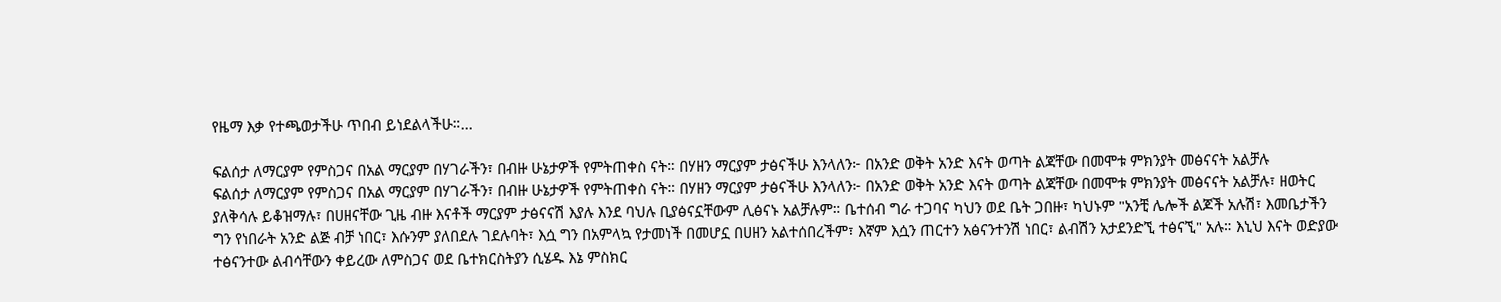የዜማ እቃ የተጫወታችሁ ጥበብ ይነደልላችሁ።...

ፍልሰታ ለማርያም የምስጋና በአል ማርያም በሃገራችን፣ በብዙ ሁኔታዎች የምትጠቀስ ናት። በሃዘን ማርያም ታፅናችሁ እንላለን፦ በአንድ ወቅት አንድ እናት ወጣት ልጃቸው በመሞቱ ምክንያት መፅናናት አልቻሉ
ፍልሰታ ለማርያም የምስጋና በአል ማርያም በሃገራችን፣ በብዙ ሁኔታዎች የምትጠቀስ ናት። በሃዘን ማርያም ታፅናችሁ እንላለን፦ በአንድ ወቅት አንድ እናት ወጣት ልጃቸው በመሞቱ ምክንያት መፅናናት አልቻሉ፣ ዘወትር ያለቅሳሉ ይቆዝማሉ፣ በሀዘናቸው ጊዜ ብዙ እናቶች ማርያም ታፅናናሽ እያሉ እንደ ባህሉ ቢያፅናኗቸውም ሊፅናኑ አልቻሉም። ቤተሰብ ግራ ተጋባና ካህን ወደ ቤት ጋበዙ፣ ካህኑም "አንቺ ሌሎች ልጆች አሉሽ፣ እመቤታችን ግን የነበራት አንድ ልጅ ብቻ ነበር፣ እሱንም ያለበደሉ ገደሉባት፣ እሷ ግን በአምላኳ የታመነች በመሆኗ በሀዘን አልተሰበረችም፣ እኛም እሷን ጠርተን አፅናንተንሽ ነበር፣ ልብሽን አታደንድኚ ተፅናኚ" አሉ። እኒህ እናት ወድያው ተፅናንተው ልብሳቸውን ቀይረው ለምስጋና ወደ ቤተክርስትያን ሲሄዱ እኔ ምስክር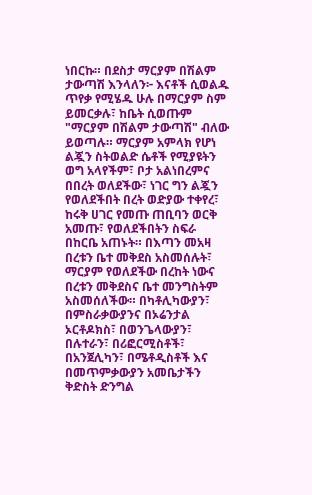ነበርኩ። በደስታ ማርያም በሽልም ታውጣሽ እንላለን፦ እናቶች ሲወልዱ ጥየቃ የሚሄዱ ሁሉ በማርያም ስም ይመርቃሉ፣ ከቤት ሲወጡም "ማርያም በሽልም ታውጣሽ" ብለው ይወጣሉ። ማርያም አምላክ የሆነ ልጇን ስትወልድ ሴቶች የሚያዩትን ወግ አላየችም፣ ቦታ አልነበረምና በበረት ወለደችው፣ ነገር ግን ልጇን የወለደችበት በረት ወድያው ተቀየረ፣ ከሩቅ ሀገር የመጡ ጠቢባን ወርቅ አመጡ፣ የወለደችበትን ስፍራ በከርቤ አጠኑት። በእጣን መአዛ በረቱን ቤተ መቅደስ አስመሰሉት፣ ማርያም የወለደችው በረከት ነውና በረቱን መቅደስና ቤተ መንግስትም አስመሰለችው። በካቶሊካውያን፣ በምስራቃውያንና በኦሬንታል ኦርቶዶክስ፣ በወንጌላውያን፣ በሉተራን፣ በሪፎርሚስቶች፣ በአንጀሊካን፣ በሜቶዲስቶች እና በመጥምቃውያን አመቤታችን ቅድስት ድንግል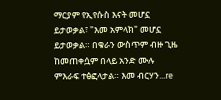ማርያም የኢየሱስ እናት መሆኗ ይታወቃል፣ "እመ አምላክ" መሆኗ ይታወቃል። በቁራን ውስጥም ብዙ ጊዜ ከመጠቀሷም በላይ አንድ ሙሉ ምእራፍ ተፅፎላታል። እመ ብርሃን...re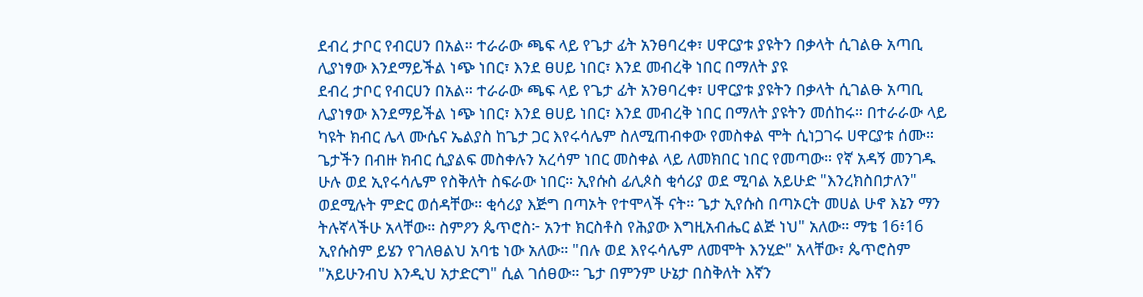ደብረ ታቦር የብርሀን በአል። ተራራው ጫፍ ላይ የጌታ ፊት አንፀባረቀ፣ ሀዋርያቱ ያዩትን በቃላት ሲገልፁ አጣቢ ሊያነፃው እንደማይችል ነጭ ነበር፣ እንደ ፀሀይ ነበር፣ እንደ መብረቅ ነበር በማለት ያዩ
ደብረ ታቦር የብርሀን በአል። ተራራው ጫፍ ላይ የጌታ ፊት አንፀባረቀ፣ ሀዋርያቱ ያዩትን በቃላት ሲገልፁ አጣቢ ሊያነፃው እንደማይችል ነጭ ነበር፣ እንደ ፀሀይ ነበር፣ እንደ መብረቅ ነበር በማለት ያዩትን መሰከሩ። በተራራው ላይ ካዩት ክብር ሌላ ሙሴና ኤልያስ ከጌታ ጋር እየሩሳሌም ስለሚጠብቀው የመስቀል ሞት ሲነጋገሩ ሀዋርያቱ ሰሙ። ጌታችን በብዙ ክብር ሲያልፍ መስቀሉን አረሳም ነበር መስቀል ላይ ለመክበር ነበር የመጣው። የኛ አዳኝ መንገዱ ሁሉ ወደ ኢየሩሳሌም የስቅለት ስፍራው ነበር። ኢየሱስ ፊሊጶስ ቂሳሪያ ወደ ሚባል አይሁድ "እንረክስበታለን" ወደሚሉት ምድር ወሰዳቸው። ቂሳሪያ እጅግ በጣኦት የተሞላች ናት። ጌታ ኢየሱስ በጣኦርት መሀል ሁኖ እኔን ማን ትሉኛላችሁ አላቸው። ስምዖን ጴጥሮስ፦ አንተ ክርስቶስ የሕያው እግዚአብሔር ልጅ ነህ" አለው። ማቴ 16፥16 ኢየሱስም ይሄን የገለፀልህ አባቴ ነው አለው። "በሉ ወደ እየሩሳሌም ለመሞት እንሂድ" አላቸው፣ ጴጥሮስም "አይሁንብህ እንዲህ አታድርግ" ሲል ገሰፀው። ጌታ በምንም ሁኔታ በስቅለት እኛን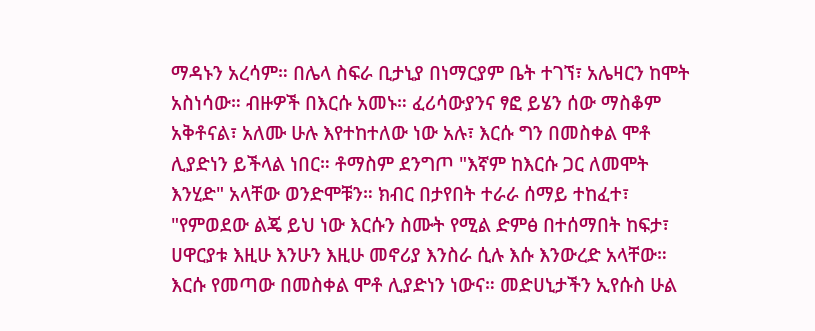ማዳኑን አረሳም። በሌላ ስፍራ ቢታኒያ በነማርያም ቤት ተገኘ፣ አሌዛርን ከሞት አስነሳው። ብዙዎች በእርሱ አመኑ። ፈሪሳውያንና ፃፎ ይሄን ሰው ማስቆም አቅቶናል፣ አለሙ ሁሉ እየተከተለው ነው አሉ፣ እርሱ ግን በመስቀል ሞቶ ሊያድነን ይችላል ነበር። ቶማስም ደንግጦ "እኛም ከእርሱ ጋር ለመሞት እንሂድ" አላቸው ወንድሞቹን። ክብር በታየበት ተራራ ሰማይ ተከፈተ፣ "የምወደው ልጄ ይህ ነው እርሱን ስሙት የሚል ድምፅ በተሰማበት ከፍታ፣ ሀዋርያቱ እዚሁ እንሁን እዚሁ መኖሪያ እንስራ ሲሉ እሱ እንውረድ አላቸው። እርሱ የመጣው በመስቀል ሞቶ ሊያድነን ነውና። መድሀኒታችን ኢየሱስ ሁል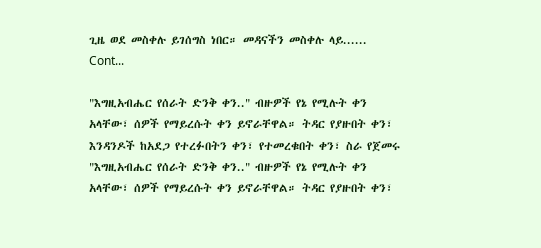ጊዜ ወደ መስቀሉ ይገሰግስ ነበር። መዳናችን መስቀሉ ላይ...... Cont...

"እግዚአብሔር የሰራት ድንቅ ቀን.." ብዙዎች የኔ የሚሉት ቀን አላቸው፣ ሰዎች የማይረሱት ቀን ይኖራቸዋል። ትዳር የያዙበት ቀን፣ እንዳንዶች ከአደጋ የተረፉበትን ቀን፣ የተመረቁበት ቀን፣ ስራ የጀመሩ
"እግዚአብሔር የሰራት ድንቅ ቀን.." ብዙዎች የኔ የሚሉት ቀን አላቸው፣ ሰዎች የማይረሱት ቀን ይኖራቸዋል። ትዳር የያዙበት ቀን፣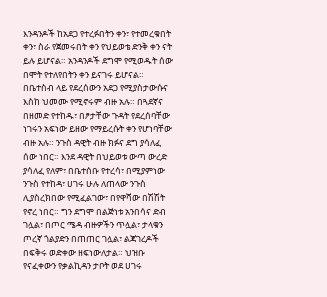እንዳንዶች ከአደጋ የተረፉበትን ቀን፣ የተመረቁበት ቀን፣ ስራ የጀመሩበት ቀን የህይወቴ ድንቅ ቀን ናት ይሉ ይሆናል። አንዳንዶች ደግሞ የሚወዱት ሰው በሞት የተለየበትን ቀን ይናገሩ ይሆናል። በቤተስብ ላይ የደረሰውን አደጋ የሚያስታውሱና እስከ ህመሙ የሚኖሩም ብዙ አሉ። በጓደኛና በዘመድ የተከዱ፣ በፆታቸው ጉዳት የደረሰባቸው ነገሩን አፍነው ይዘው የማይረሱት ቀን የሆነባቸው ብዙ አሉ። ንጉስ ዳዊት ብዙ ክፉና ደግ ያሳለፈ ሰው ነበር። እንደ ዳዊት በህይወቱ ውጣ ውረድ ያሳለፈ የለም፣ በቤተሰቡ የተረሳ፣ በሚያምነው ንጉስ የተከዳ፣ ሀገሩ ሁሉ ለጠላው ንጉስ ሊያስረክበው የሚፈልገው፣ በየዋሻው በሽሽት የኖረ ነበር። ግን ደግሞ በልጅነቱ አንበሳና ድብ ገሏል፣ በጦር ሜዳ ብዙዎችን ጥሏል፣ ታላቁን ጦረኛ ጎልያድን በጠጠር ገሏል፣ ልጃገረዶች በፍቅሩ ወድቀው ዘፍነውለታል። ህዝቡ የናፈቀውን የቃልኪዳን ታቦት ወደ ሀገሩ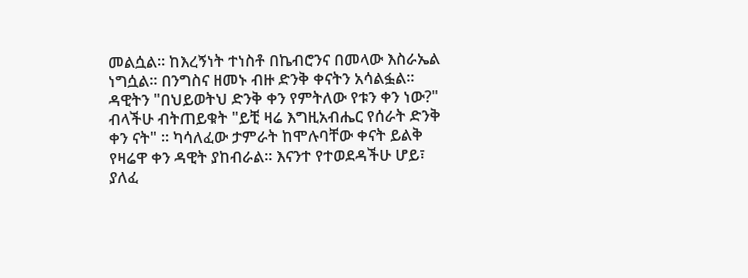መልሷል። ከእረኝነት ተነስቶ በኬብሮንና በመላው እስራኤል ነግሷል። በንግስና ዘመኑ ብዙ ድንቅ ቀናትን አሳልፏል። ዳዊትን "በህይወትህ ድንቅ ቀን የምትለው የቱን ቀን ነው?" ብላችሁ ብትጠይቁት "ይቺ ዛሬ እግዚአብሔር የሰራት ድንቅ ቀን ናት" ። ካሳለፈው ታምራት ከሞሉባቸው ቀናት ይልቅ የዛሬዋ ቀን ዳዊት ያከብራል። እናንተ የተወደዳችሁ ሆይ፣ ያለፈ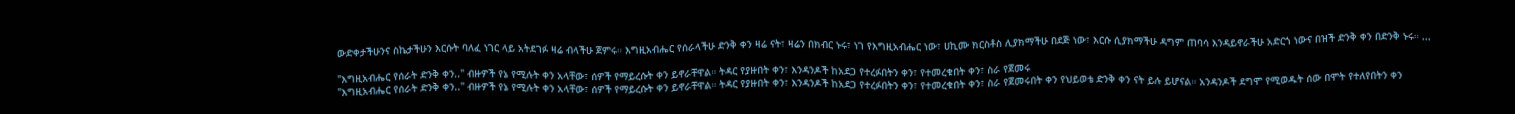ውድቀታችሁንና ስኬታችሁን እርሱት ባለፈ ነገር ላይ አትደገፉ ዛሬ ብላችሁ ጀምሩ። እግዚአብሔር የሰራላችሁ ድንቅ ቀን ዛሬ ናት፣ ዛሬን በክብር ኑሩ፣ ነገ የእግዚአብሔር ነው፣ ሀኪሙ ክርስቶስ ሊያክማችሁ በደጅ ነው፣ እርሱ ሲያክማችሁ ዳግም ጠባሳ እንዳይኖራችሁ አድርጎ ነውና በዝች ድንቅ ቀን በድንቅ ኑሩ። ...

"እግዚአብሔር የሰራት ድንቅ ቀን.." ብዙዎች የኔ የሚሉት ቀን አላቸው፣ ሰዎች የማይረሱት ቀን ይኖራቸዋል። ትዳር የያዙበት ቀን፣ እንዳንዶች ከአደጋ የተረፉበትን ቀን፣ የተመረቁበት ቀን፣ ስራ የጀመሩ
"እግዚአብሔር የሰራት ድንቅ ቀን.." ብዙዎች የኔ የሚሉት ቀን አላቸው፣ ሰዎች የማይረሱት ቀን ይኖራቸዋል። ትዳር የያዙበት ቀን፣ እንዳንዶች ከአደጋ የተረፉበትን ቀን፣ የተመረቁበት ቀን፣ ስራ የጀመሩበት ቀን የህይወቴ ድንቅ ቀን ናት ይሉ ይሆናል። አንዳንዶች ደግሞ የሚወዱት ሰው በሞት የተለየበትን ቀን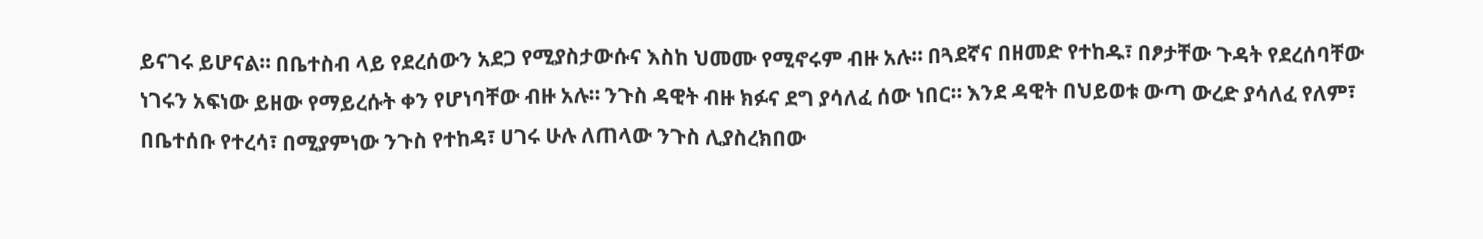ይናገሩ ይሆናል። በቤተስብ ላይ የደረሰውን አደጋ የሚያስታውሱና እስከ ህመሙ የሚኖሩም ብዙ አሉ። በጓደኛና በዘመድ የተከዱ፣ በፆታቸው ጉዳት የደረሰባቸው ነገሩን አፍነው ይዘው የማይረሱት ቀን የሆነባቸው ብዙ አሉ። ንጉስ ዳዊት ብዙ ክፉና ደግ ያሳለፈ ሰው ነበር። እንደ ዳዊት በህይወቱ ውጣ ውረድ ያሳለፈ የለም፣ በቤተሰቡ የተረሳ፣ በሚያምነው ንጉስ የተከዳ፣ ሀገሩ ሁሉ ለጠላው ንጉስ ሊያስረክበው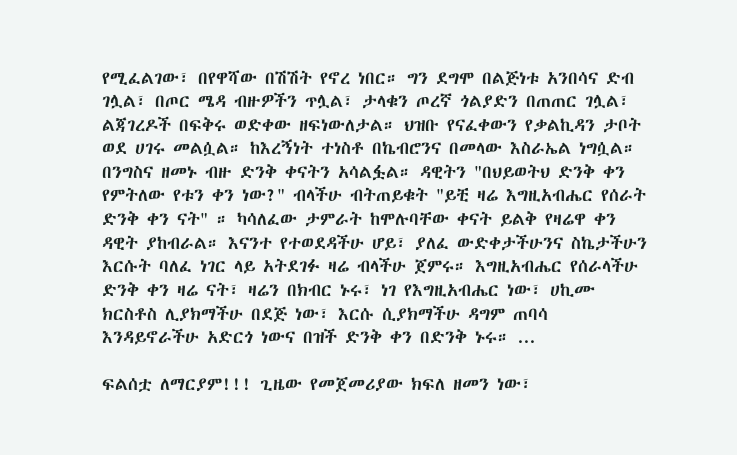የሚፈልገው፣ በየዋሻው በሽሽት የኖረ ነበር። ግን ደግሞ በልጅነቱ አንበሳና ድብ ገሏል፣ በጦር ሜዳ ብዙዎችን ጥሏል፣ ታላቁን ጦረኛ ጎልያድን በጠጠር ገሏል፣ ልጃገረዶች በፍቅሩ ወድቀው ዘፍነውለታል። ህዝቡ የናፈቀውን የቃልኪዳን ታቦት ወደ ሀገሩ መልሷል። ከእረኝነት ተነስቶ በኬብሮንና በመላው እስራኤል ነግሷል። በንግስና ዘመኑ ብዙ ድንቅ ቀናትን አሳልፏል። ዳዊትን "በህይወትህ ድንቅ ቀን የምትለው የቱን ቀን ነው?" ብላችሁ ብትጠይቁት "ይቺ ዛሬ እግዚአብሔር የሰራት ድንቅ ቀን ናት" ። ካሳለፈው ታምራት ከሞሉባቸው ቀናት ይልቅ የዛሬዋ ቀን ዳዊት ያከብራል። እናንተ የተወደዳችሁ ሆይ፣ ያለፈ ውድቀታችሁንና ስኬታችሁን እርሱት ባለፈ ነገር ላይ አትደገፉ ዛሬ ብላችሁ ጀምሩ። እግዚአብሔር የሰራላችሁ ድንቅ ቀን ዛሬ ናት፣ ዛሬን በክብር ኑሩ፣ ነገ የእግዚአብሔር ነው፣ ሀኪሙ ክርስቶስ ሊያክማችሁ በደጅ ነው፣ እርሱ ሲያክማችሁ ዳግም ጠባሳ እንዳይኖራችሁ አድርጎ ነውና በዝች ድንቅ ቀን በድንቅ ኑሩ። ...

ፍልሰቷ ለማርያም!!! ጊዜው የመጀመሪያው ክፍለ ዘመን ነው፣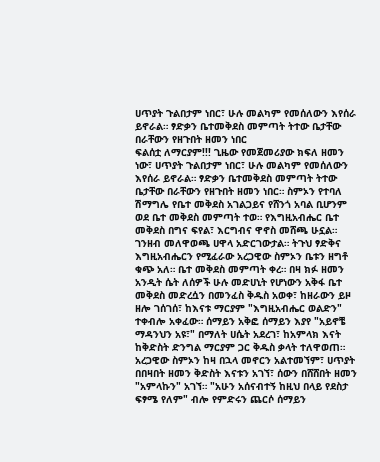ሀጥያት ጉልበታም ነበር፣ ሁሉ መልካም የመሰለውን እየሰራ ይኖራል። ፃድቃን ቤተመቅደስ መምጣት ትተው ቤታቸው በራቸውን የዘጉበት ዘመን ነበር
ፍልሰቷ ለማርያም!!! ጊዜው የመጀመሪያው ክፍለ ዘመን ነው፣ ሀጥያት ጉልበታም ነበር፣ ሁሉ መልካም የመሰለውን እየሰራ ይኖራል። ፃድቃን ቤተመቅደስ መምጣት ትተው ቤታቸው በራቸውን የዘጉበት ዘመን ነበር። ስምኦን የተባለ ሽማግሌ የቤተ መቅደስ አገልጋይና የሸንጎ አባል ቢሆንም ወደ ቤተ መቅደስ መምጣት ተወ። የእግዚአብሔር ቤተ መቅደስ በግና ፍየል፣ እርግብና ዋኖስ መሸጫ ሁኗል። ገንዘብ መለዋወጫ ሀዋላ አድርገውታል። ትጉህ ፃድቅና እግዚአብሔርን የሚፈራው አረጋዊው ስምኦን ቤቱን ዘግቶ ቁጭ አለ። ቤተ መቅደስ መምጣት ቀረ። በዛ ክፉ ዘመን አንዲት ሴት ለሰዎች ሁሉ መድሀኒት የሆነውን አቅፋ ቤተ መቅደስ መድረሷን በመንፈስ ቅዱስ አወቀ፣ ከዘራውን ይዞ ዘሎ ገሰገሰ፣ ከእናቱ ማርያም "እግዚአብሔር ወልድን" ተቀብሎ አቀፈው። ሰማይን አቅፎ ሰማይን እያየ "አይኖቼ ማዳንህን አዩ፣" በማለት ሀሴት አደረገ፣ ከአምላክ እናት ከቅድስት ድንግል ማርያም ጋር ቅዱስ ቃላት ተለዋወጠ። አረጋዊው ስምኦን ከዛ በኋላ መኖርን አልተመኘም፣ ሀጥያት በበዛበት ዘመን ቅድስት እናቱን አገኘ፣ ሰውን በሸሸበት ዘመን "አምላኩን" አገኘ። "አሁን አሰናብተኝ ከዚህ በላይ የደስታ ፍፃሜ የለም" ብሎ የምድሩን ጨርሶ ሰማይን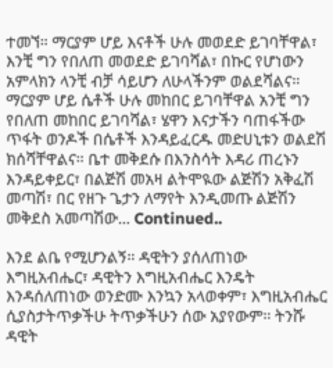ተመኘ። ማርያም ሆይ እናቶች ሁሉ መወደድ ይገባቸዋል፣ እንቺ ግን የበለጠ መወደድ ይገባሻል፣ በኩር የሆነውን አምላክን ላንቺ ብቻ ሳይሆን ለሁላችንም ወልደሻልና። ማርያም ሆይ ሴቶች ሁሉ መከበር ይገባቸዋል አንቺ ግን የበለጠ መከበር ይገባሻል፣ ሄዋን እናታችን ባጠፋችው ጥፋት ወንዶች በሴቶች እንዳይፈርዱ መድሀኒቱን ወልደሽ ክሰሻቸዋልና። ቤተ መቅደሱ በእንስሳት እዳሪ ጠረኑን እንዳይቀይር፣ በልጅሽ መአዛ ልትሞዪው ልጅሽን አቅፈሽ መጣሽ፣ በር የዘጉ ጌታን ለማየት እንዲመጡ ልጅሽን መቅደስ አመጣሽው... Continued..

እንደ ልቤ የሚሆንልኝ። ዳዊትን ያሰለጠነው እግዚአብሔር፣ ዳዊትን እግዚአብሔር እንዴት እንዳሰለጠነው ወንድሙ እንኳን አላወቀም፣ እግዚአብሔር ሲያስታትጥቃችሁ ትጥቃችሁን ሰው አያየውም። ትንሹ ዳዊት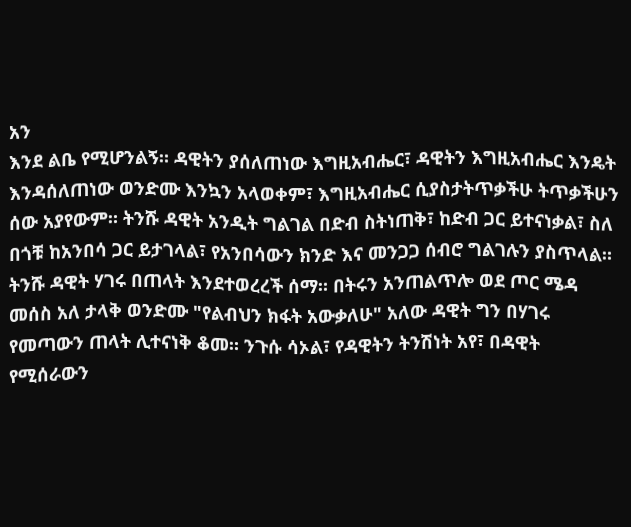አን
እንደ ልቤ የሚሆንልኝ። ዳዊትን ያሰለጠነው እግዚአብሔር፣ ዳዊትን እግዚአብሔር እንዴት እንዳሰለጠነው ወንድሙ እንኳን አላወቀም፣ እግዚአብሔር ሲያስታትጥቃችሁ ትጥቃችሁን ሰው አያየውም። ትንሹ ዳዊት አንዲት ግልገል በድብ ስትነጠቅ፣ ከድብ ጋር ይተናነቃል፣ ስለ በጎቹ ከአንበሳ ጋር ይታገላል፣ የአንበሳውን ክንድ እና መንጋጋ ሰብሮ ግልገሉን ያስጥላል። ትንሹ ዳዊት ሃገሩ በጠላት እንደተወረረች ሰማ። በትሩን አንጠልጥሎ ወደ ጦር ሜዳ መሰስ አለ ታላቅ ወንድሙ "የልብህን ክፋት አውቃለሁ" አለው ዳዊት ግን በሃገሩ የመጣውን ጠላት ሊተናነቅ ቆመ። ንጉሱ ሳኦል፣ የዳዊትን ትንሽነት አየ፣ በዳዊት የሚሰራውን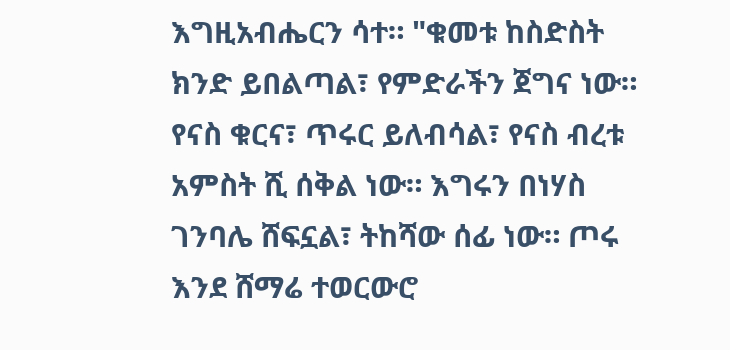እግዚአብሔርን ሳተ። "ቁመቱ ከስድስት ክንድ ይበልጣል፣ የምድራችን ጀግና ነው። የናስ ቁርና፣ ጥሩር ይለብሳል፣ የናስ ብረቱ አምስት ሺ ሰቅል ነው። እግሩን በነሃስ ገንባሌ ሸፍኗል፣ ትከሻው ሰፊ ነው። ጦሩ እንደ ሸማሬ ተወርውሮ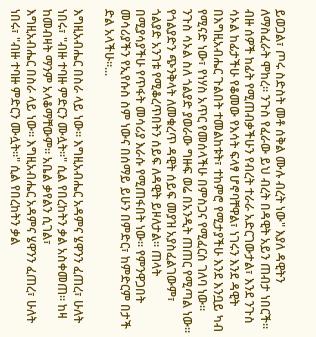ይወጋል፣ ጦሩ ስድስት መቶ ሰቅል ሙሉ ብረት ነው" እያለ ዳዊትን ለማስፈራት ሞከረ። ንጉስ የፈራው ይህ ብረት በዳዊት አይን ጠብታ ነበርች። ብዙ ሰዎች ከፊት የሚጠብቃችሁን የብረት ተራራ አድርገውታል፣ እንደ ንጉስ ሳኦል ከፊታችሁ የቆመው የእሳት ፍላፃ ሆኖባቸዋል፣ ነገሩን እንደ ዳዊት በእግዚአብሔር ጉልበት ተመልከቱት፣ ተከምሮ የሚታያችሁ እንደ እንቧይ ካብ የሚናድ ነው፣ የነሃስ አጥር የመሰላችሁ በምስጋና የሚፈርስ ገለባ ነው። ንጉስ ሳኦል ስለ ጎልያድ ያወራው ግዙፍ ወሬ በአንዲት ጠጠር የሚጣል ነው። የጎልያድን ጭንቅላት ለመቁረጥ ዳዊት ሰይፍ መያዝ አያስፈልገውም፣ ጎልያድ አንገቱ የሚቆረጥበትን ሰይፍ ለዳዊት ይዞለታል። ጠላት በሚያሳያችሁ የጥፋት መሳሪያ እራሱ የሚጠፋበት ነው። የምንዋጋበት መሳሪያችን የኢየሱስ ስም ነውና በሰማይ ይሁን በምድር፣ ከምድርም በታች ድል አላችሁ።...

እግዚአብሔር በስራ ላይ ነው። እግዚአብሔር አዳምና ሄዋንን ፈጠረ፣ ሁለት ነበሩ፣ "ብዙ ተባዙ ምድርን ሙሏት።" ሲል የበረከትን ቃል አስቀመጠ። ከዛ ከመብዛት ማንም አላቆማቸውም። አቤል ቃየልን ሲገል፣
እግዚአብሔር በስራ ላይ ነው። እግዚአብሔር አዳምና ሄዋንን ፈጠረ፣ ሁለት ነበሩ፣ "ብዙ ተባዙ ምድርን ሙሏት።" ሲል የበረከትን ቃል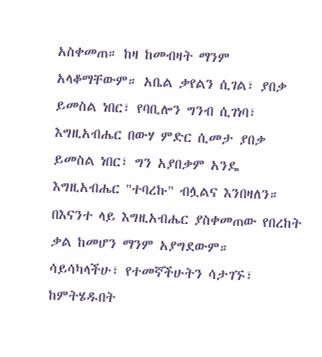አስቀመጠ። ከዛ ከመብዛት ማንም አላቆማቸውም። አቤል ቃየልን ሲገል፣ ያበቃ ይመስል ነበር፣ የባቢሎን ግንብ ሲገነባ፣ እግዚአብሔር በውሃ ምድር ሲመታ ያበቃ ይመስል ነበር፣ ግን አያበቃም አንዴ እግዚአብሔር "ተባረኩ" ብሏልና እንበዛለን። በእናንተ ላይ እግዚአብሔር ያስቀመጠው የበረከት ቃል ከመሆን ማንም አያግደውም። ሳይሳካላችሁ፣ የተመኛችሁትን ሳታገኙ፣ ከምትሄዱበት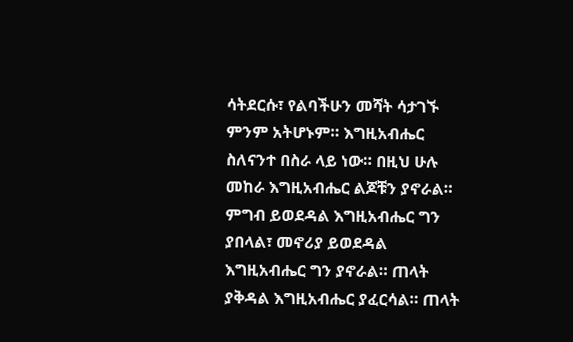ሳትደርሱ፣ የልባችሁን መሻት ሳታገኙ ምንም አትሆኑም። እግዚአብሔር ስለናንተ በስራ ላይ ነው። በዚህ ሁሉ መከራ እግዚአብሔር ልጆቹን ያኖራል። ምግብ ይወደዳል እግዚአብሔር ግን ያበላል፣ መኖሪያ ይወደዳል እግዚአብሔር ግን ያኖራል። ጠላት ያቅዳል እግዚአብሔር ያፈርሳል። ጠላት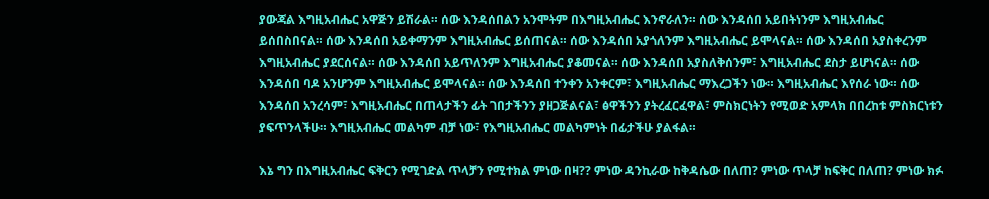ያውጃል እግዚአብሔር አዋጅን ይሽራል። ሰው እንዳሰበልን አንሞትም በእግዚአብሔር እንኖራለን። ሰው እንዳሰበ አይበትነንም እግዚአብሔር ይሰበስበናል። ሰው እንዳሰበ አይቀማንም እግዚአብሔር ይሰጠናል። ሰው እንዳሰበ አያጎለንም እግዚአብሔር ይሞላናል። ሰው እንዳሰበ አያስቀረንም እግዚአብሔር ያደርሰናል። ሰው እንዳሰበ አይጥለንም እግዚአብሔር ያቆመናል። ሰው እንዳሰበ አያስለቅሰንም፣ እግዚአብሔር ደስታ ይሆነናል። ሰው እንዳሰበ ባዶ አንሆንም እግዚአብሔር ይሞላናል። ሰው እንዳሰበ ተንቀን አንቀርም፣ እግዚአብሔር ማእረጋችን ነው። እግዚአብሔር እየሰራ ነው። ሰው እንዳሰበ አንረሳም፣ እግዚአብሔር በጠላታችን ፊት ገበታችንን ያዘጋጅልናል፣ ፅዋችንን ያትረፈርፈዋል፣ ምስክርነትን የሚወድ አምላክ በበረከቱ ምስክርነቱን ያፍጥንላችሁ። እግዚአብሔር መልካም ብቻ ነው፣ የእግዚአብሔር መልካምነት በፊታችሁ ያልፋል።

እኔ ግን በእግዚአብሔር ፍቅርን የሚገድል ጥላቻን የሚተክል ምነው በዛ?? ምነው ዳንኪራው ከቅዳሴው በለጠ? ምነው ጥላቻ ከፍቅር በለጠ? ምነው ክፉ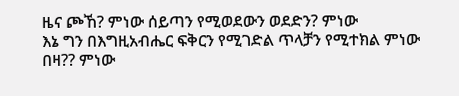ዜና ጮኸ? ምነው ሰይጣን የሚወደውን ወደድን? ምነው
እኔ ግን በእግዚአብሔር ፍቅርን የሚገድል ጥላቻን የሚተክል ምነው በዛ?? ምነው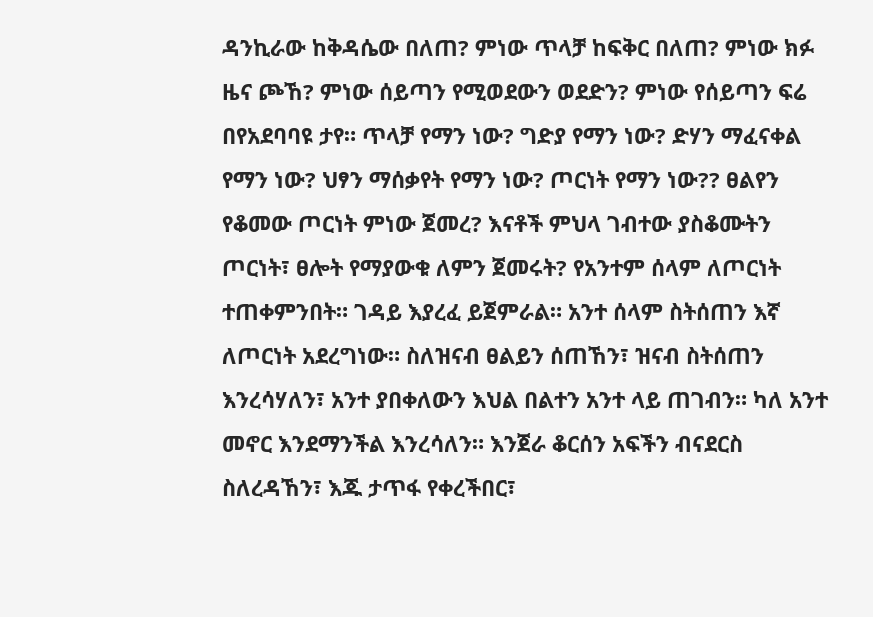ዳንኪራው ከቅዳሴው በለጠ? ምነው ጥላቻ ከፍቅር በለጠ? ምነው ክፉ ዜና ጮኸ? ምነው ሰይጣን የሚወደውን ወደድን? ምነው የሰይጣን ፍሬ በየአደባባዩ ታየ። ጥላቻ የማን ነው? ግድያ የማን ነው? ድሃን ማፈናቀል የማን ነው? ህፃን ማሰቃየት የማን ነው? ጦርነት የማን ነው?? ፀልየን የቆመው ጦርነት ምነው ጀመረ? እናቶች ምህላ ገብተው ያስቆሙትን ጦርነት፣ ፀሎት የማያውቁ ለምን ጀመሩት? የአንተም ሰላም ለጦርነት ተጠቀምንበት። ገዳይ እያረፈ ይጀምራል። አንተ ሰላም ስትሰጠን እኛ ለጦርነት አደረግነው። ስለዝናብ ፀልይን ሰጠኸን፣ ዝናብ ስትሰጠን እንረሳሃለን፣ አንተ ያበቀለውን እህል በልተን አንተ ላይ ጠገብን። ካለ አንተ መኖር እንደማንችል እንረሳለን። እንጀራ ቆርሰን አፍችን ብናደርስ ስለረዳኸን፣ እጁ ታጥፋ የቀረችበር፣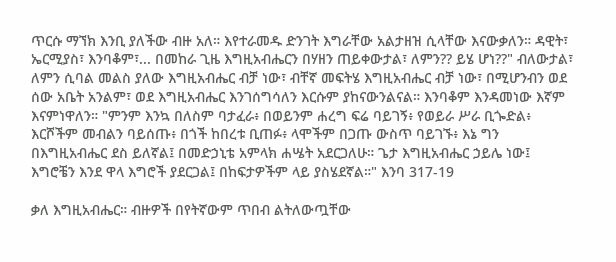ጥርሱ ማኘክ እንቢ ያለችው ብዙ አለ። እየተራመዱ ድንገት እግራቸው አልታዘዝ ሲላቸው እናውቃለን። ዳዊት፣ ኤርሚያስ፣ እንባቆም፣... በመከራ ጊዜ እግዚአብሔርን በሃዘን ጠይቀውታል፣ ለምን?? ይሄ ሆነ??" ብለውታል፣ ለምን ሲባል መልስ ያለው እግዚአብሔር ብቻ ነው፣ ብቸኛ መፍትሄ እግዚአብሔር ብቻ ነው፣ በሚሆንብን ወደ ሰው አቤት አንልም፣ ወደ እግዚአብሔር እንገሰግሳለን እርሱም ያከናውንልናል። እንባቆም እንዳመነው እኛም እናምነዋለን። "ምንም እንኳ በለስም ባታፈራ፥ በወይንም ሐረግ ፍሬ ባይገኝ፥ የወይራ ሥራ ቢጐድል፥ እርሾችም መብልን ባይሰጡ፥ በጎች ከበረቱ ቢጠፉ፥ ላሞችም በጋጡ ውስጥ ባይገኙ፥ እኔ ግን በእግዚአብሔር ደስ ይለኛል፤ በመድኃኒቴ አምላክ ሐሤት አደርጋለሁ። ጌታ እግዚአብሔር ኃይሌ ነው፤ እግሮቼን እንደ ዋላ እግሮች ያደርጋል፤ በከፍታዎችም ላይ ያስሄደኛል።" እንባ 317-19

ቃለ እግዚአብሔር። ብዙዎች በየትኛውም ጥበብ ልትለውጧቸው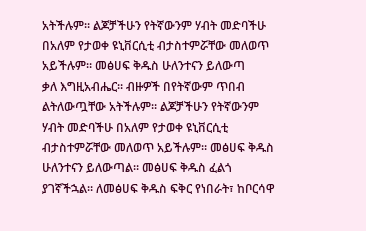አትችሉም። ልጆቻችሁን የትኛውንም ሃብት መድባችሁ በአለም የታወቀ ዩኒቨርሲቲ ብታስተምሯቸው መለወጥ አይችሉም። መፅሀፍ ቅዱስ ሁለንተናን ይለውጣ
ቃለ እግዚአብሔር። ብዙዎች በየትኛውም ጥበብ ልትለውጧቸው አትችሉም። ልጆቻችሁን የትኛውንም ሃብት መድባችሁ በአለም የታወቀ ዩኒቨርሲቲ ብታስተምሯቸው መለወጥ አይችሉም። መፅሀፍ ቅዱስ ሁለንተናን ይለውጣል። መፅሀፍ ቅዱስ ፈልጎ ያገኛችኋል። ለመፅሀፍ ቅዱስ ፍቅር የነበራት፣ ከቦርሳዋ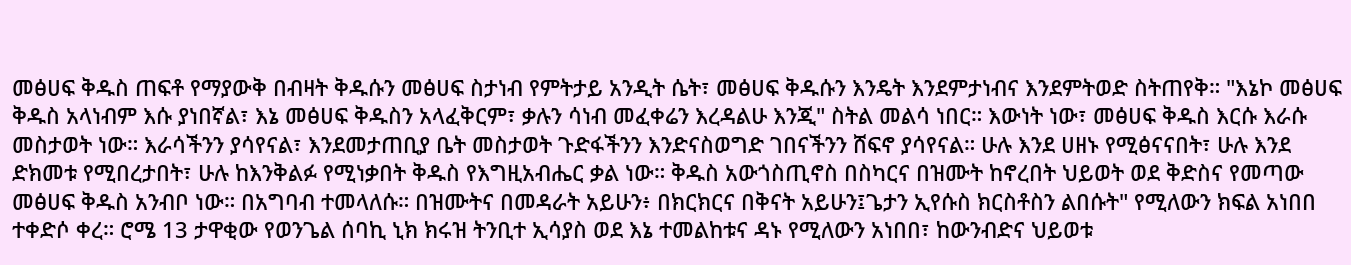መፅሀፍ ቅዱስ ጠፍቶ የማያውቅ በብዛት ቅዱሱን መፅሀፍ ስታነብ የምትታይ አንዲት ሴት፣ መፅሀፍ ቅዱሱን እንዴት እንደምታነብና እንደምትወድ ስትጠየቅ። "እኔኮ መፅሀፍ ቅዱስ አላነብም እሱ ያነበኛል፣ እኔ መፅሀፍ ቅዱስን አላፈቅርም፣ ቃሉን ሳነብ መፈቀሬን እረዳልሁ እንጂ" ስትል መልሳ ነበር። እውነት ነው፣ መፅሀፍ ቅዱስ እርሱ እራሱ መስታወት ነው። እራሳችንን ያሳየናል፣ እንደመታጠቢያ ቤት መስታወት ጉድፋችንን እንድናስወግድ ገበናችንን ሸፍኖ ያሳየናል። ሁሉ እንደ ሀዘኑ የሚፅናናበት፣ ሁሉ እንደ ድክመቱ የሚበረታበት፣ ሁሉ ከእንቅልፉ የሚነቃበት ቅዱስ የእግዚአብሔር ቃል ነው። ቅዱስ አውጎስጢኖስ በስካርና በዝሙት ከኖረበት ህይወት ወደ ቅድስና የመጣው መፅሀፍ ቅዱስ አንብቦ ነው። በአግባብ ተመላለሱ። በዝሙትና በመዳራት አይሁን፥ በክርክርና በቅናት አይሁን፤ጌታን ኢየሱስ ክርስቶስን ልበሱት" የሚለውን ክፍል አነበበ ተቀድሶ ቀረ። ሮሜ 13 ታዋቂው የወንጌል ሰባኪ ኒክ ክሩዝ ትንቢተ ኢሳያስ ወደ እኔ ተመልከቱና ዳኑ የሚለውን አነበበ፣ ከውንብድና ህይወቱ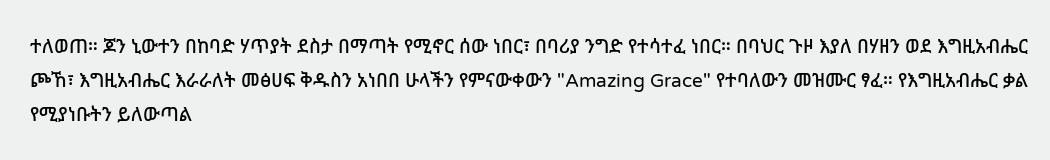ተለወጠ። ጆን ኒውተን በከባድ ሃጥያት ደስታ በማጣት የሚኖር ሰው ነበር፣ በባሪያ ንግድ የተሳተፈ ነበር። በባህር ጉዞ እያለ በሃዘን ወደ እግዚአብሔር ጮኸ፣ እግዚአብሔር እራራለት መፅሀፍ ቅዱስን አነበበ ሁላችን የምናውቀውን "Amazing Grace" የተባለውን መዝሙር ፃፈ። የእግዚአብሔር ቃል የሚያነቡትን ይለውጣል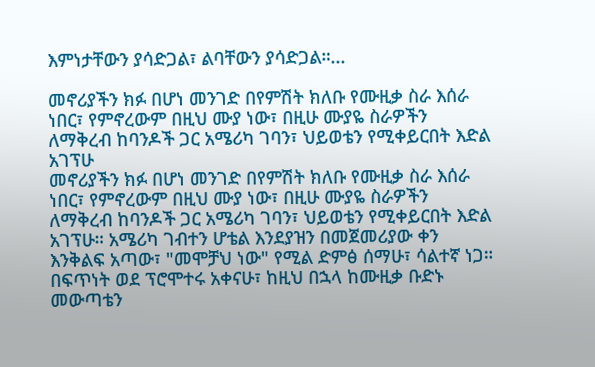እምነታቸውን ያሳድጋል፣ ልባቸውን ያሳድጋል።...

መኖሪያችን ክፉ በሆነ መንገድ በየምሽት ክለቡ የሙዚቃ ስራ እሰራ ነበር፣ የምኖረውም በዚህ ሙያ ነው፣ በዚሁ ሙያዬ ስራዎችን ለማቅረብ ከባንዶች ጋር አሜሪካ ገባን፣ ህይወቴን የሚቀይርበት እድል አገፕሁ
መኖሪያችን ክፉ በሆነ መንገድ በየምሽት ክለቡ የሙዚቃ ስራ እሰራ ነበር፣ የምኖረውም በዚህ ሙያ ነው፣ በዚሁ ሙያዬ ስራዎችን ለማቅረብ ከባንዶች ጋር አሜሪካ ገባን፣ ህይወቴን የሚቀይርበት እድል አገፕሁ። አሜሪካ ገብተን ሆቴል እንደያዝን በመጀመሪያው ቀን እንቅልፍ አጣው፣ "መሞቻህ ነው" የሚል ድምፅ ሰማሁ፣ ሳልተኛ ነጋ። በፍጥነት ወደ ፕሮሞተሩ አቀናሁ፣ ከዚህ በኋላ ከሙዚቃ ቡድኑ መውጣቴን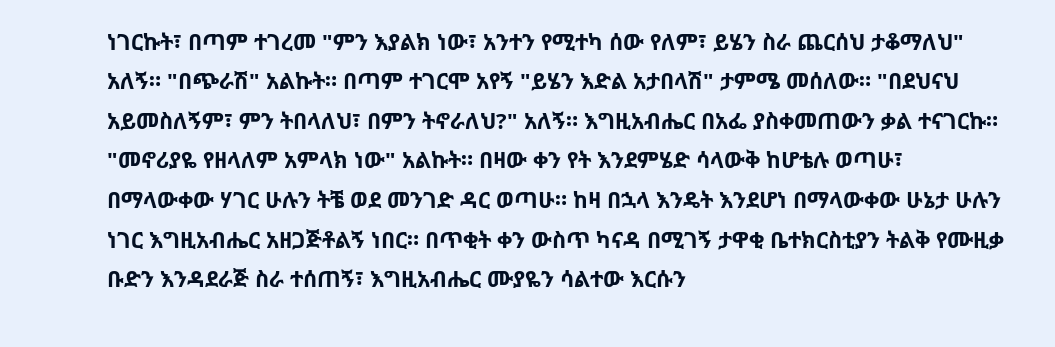ነገርኩት፣ በጣም ተገረመ "ምን እያልክ ነው፣ አንተን የሚተካ ሰው የለም፣ ይሄን ስራ ጨርሰህ ታቆማለህ" አለኝ። "በጭራሽ" አልኩት። በጣም ተገርሞ አየኝ "ይሄን እድል አታበላሽ" ታምሜ መሰለው። "በደህናህ አይመስለኝም፣ ምን ትበላለህ፣ በምን ትኖራለህ?" አለኝ። እግዚአብሔር በአፌ ያስቀመጠውን ቃል ተናገርኩ። "መኖሪያዬ የዘላለም አምላክ ነው" አልኩት። በዛው ቀን የት እንደምሄድ ሳላውቅ ከሆቴሉ ወጣሁ፣ በማላውቀው ሃገር ሁሉን ትቼ ወደ መንገድ ዳር ወጣሁ። ከዛ በኋላ እንዴት እንደሆነ በማላውቀው ሁኔታ ሁሉን ነገር እግዚአብሔር አዘጋጅቶልኝ ነበር። በጥቂት ቀን ውስጥ ካናዳ በሚገኝ ታዋቂ ቤተክርስቲያን ትልቅ የሙዚቃ ቡድን እንዳደራጅ ስራ ተሰጠኝ፣ እግዚአብሔር ሙያዬን ሳልተው እርሱን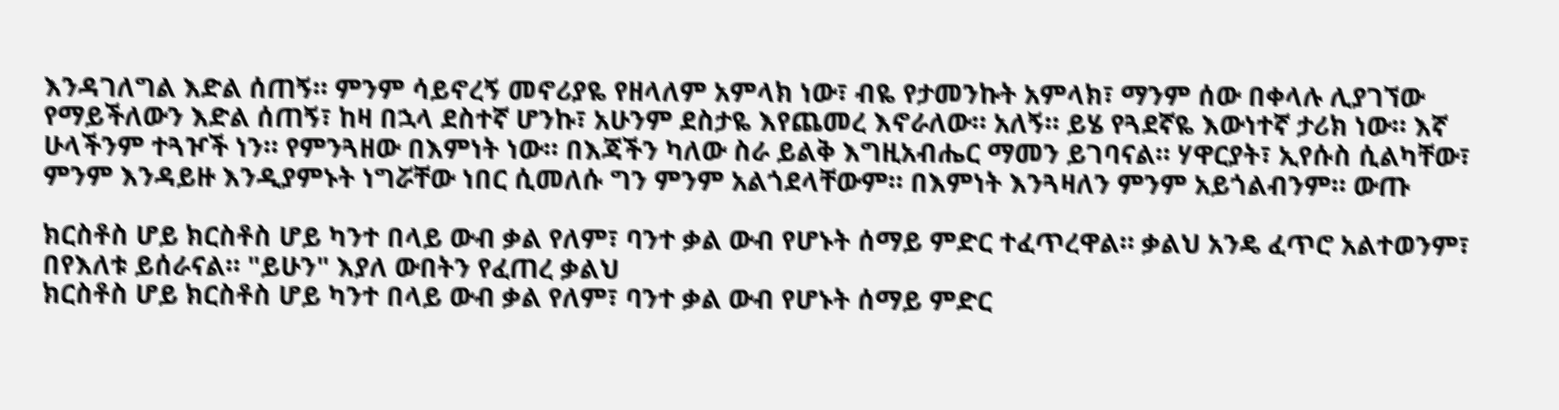እንዳገለግል እድል ሰጠኝ። ምንም ሳይኖረኝ መኖሪያዬ የዘላለም አምላክ ነው፣ ብዬ የታመንኩት አምላክ፣ ማንም ሰው በቀላሉ ሊያገኘው የማይችለውን እድል ሰጠኝ፣ ከዛ በኋላ ደስተኛ ሆንኩ፣ አሁንም ደስታዬ እየጨመረ እኖራለው። አለኝ። ይሄ የጓደኛዬ እውነተኛ ታሪክ ነው። እኛ ሁላችንም ተጓዦች ነን። የምንጓዘው በእምነት ነው። በእጃችን ካለው ስራ ይልቅ እግዚአብሔር ማመን ይገባናል። ሃዋርያት፣ ኢየሱስ ሲልካቸው፣ ምንም እንዳይዙ እንዲያምኑት ነግሯቸው ነበር ሲመለሱ ግን ምንም አልጎደላቸውም። በእምነት እንጓዛለን ምንም አይጎልብንም። ውጡ

ክርስቶስ ሆይ ክርስቶስ ሆይ ካንተ በላይ ውብ ቃል የለም፣ ባንተ ቃል ውብ የሆኑት ሰማይ ምድር ተፈጥረዋል። ቃልህ አንዴ ፈጥሮ አልተወንም፣ በየእለቱ ይሰራናል። "ይሁን" እያለ ውበትን የፈጠረ ቃልህ
ክርስቶስ ሆይ ክርስቶስ ሆይ ካንተ በላይ ውብ ቃል የለም፣ ባንተ ቃል ውብ የሆኑት ሰማይ ምድር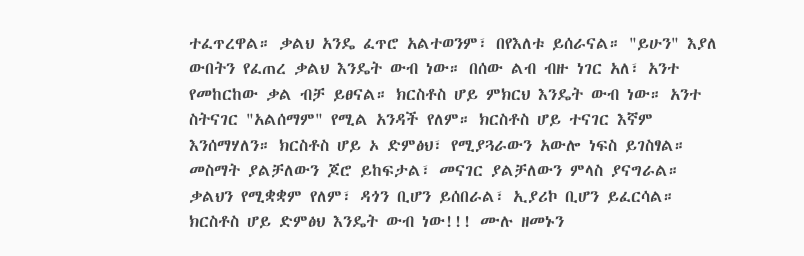ተፈጥረዋል። ቃልህ አንዴ ፈጥሮ አልተወንም፣ በየእለቱ ይሰራናል። "ይሁን" እያለ ውበትን የፈጠረ ቃልህ እንዴት ውብ ነው። በሰው ልብ ብዙ ነገር አለ፣ አንተ የመከርከው ቃል ብቻ ይፀናል። ክርስቶስ ሆይ ምክርህ እንዴት ውብ ነው። አንተ ስትናገር "አልሰማም" የሚል አንዳች የለም። ክርስቶስ ሆይ ተናገር እኛም እንሰማሃለን። ክርስቶስ ሆይ ኦ ድምፅህ፣ የሚያጓራውን አውሎ ነፍስ ይገስፃል። መስማት ያልቻለውን ጆሮ ይከፍታል፣ መናገር ያልቻለውን ምላስ ያናግራል። ቃልህን የሚቋቋም የለም፣ ዳጎን ቢሆን ይሰበራል፣ ኢያሪኮ ቢሆን ይፈርሳል። ክርስቶስ ሆይ ድምፅህ እንዴት ውብ ነው!!! ሙሉ ዘመኑን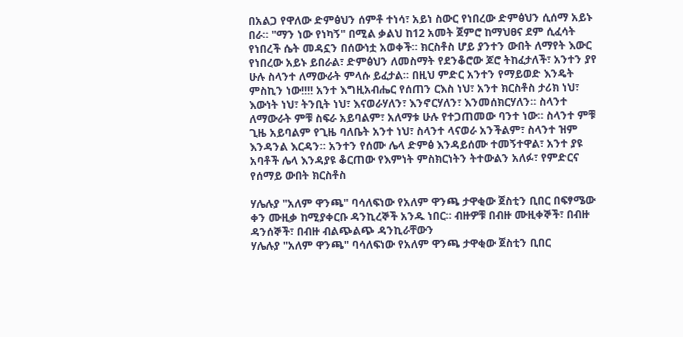በአልጋ የዋለው ድምፅህን ሰምቶ ተነሳ፣ አይነ ስውር የነበረው ድምፅህን ሲሰማ አይኑ በራ። "ማን ነው የነካኝ" በሚል ቃልህ ከ12 አመት ጀምሮ ከማህፀና ደም ሲፈሳት የነበረች ሴት መዳኗን በሰውነቷ አወቀች። ክርስቶስ ሆይ ያንተን ውበት ለማየት እውር የነበረው አይኑ ይበራል፣ ድምፅህን ለመስማት የደንቆሮው ጆሮ ትከፈታለች፣ አንተን ያየ ሁሉ ስላንተ ለማውራት ምላሱ ይፈታል። በዚህ ምድር አንተን የማይወድ እንዴት ምስኪን ነው!!!! አንተ እግዚአብሔር የሰጠን ርእስ ነህ፣ አንተ ክርስቶስ ታሪክ ነህ፣ እውነት ነህ፣ ትንቢት ነህ፣ እናወራሃለን፣ እንኖርሃለን፣ እንመሰክርሃለን። ስላንተ ለማውራት ምቹ ስፍራ አይባልም፣ አለማቱ ሁሉ የተጋጠመው ባንተ ነው። ስላንተ ምቹ ጊዜ አይባልም የጊዜ ባለቤት አንተ ነህ፣ ስላንተ ላናወራ አንችልም፣ ስላንተ ዝም እንዳንል እርዳን። አንተን የሰሙ ሌላ ድምፅ እንዳይሰሙ ተመኝተዋል፣ አንተ ያዩ አባቶች ሌላ እንዳያዩ ቆርጠው የእምነት ምስክርነትን ትተውልን አለፉ፣ የምድርና የሰማይ ውበት ክርስቶስ

ሃሌሉያ "አለም ዋንጫ" ባሳለፍነው የአለም ዋንጫ ታዋቂው ጀስቲን ቢበር በፍፃሜው ቀን ሙዚቃ ከሚያቀርቡ ዳንኪረኞች አንዱ ነበር። ብዙዎቹ በብዙ ሙዚቀኞች፣ በብዙ ዳንሰኞች፣ በብዙ ብልጭልጭ ዳንኪራቸውን
ሃሌሉያ "አለም ዋንጫ" ባሳለፍነው የአለም ዋንጫ ታዋቂው ጀስቲን ቢበር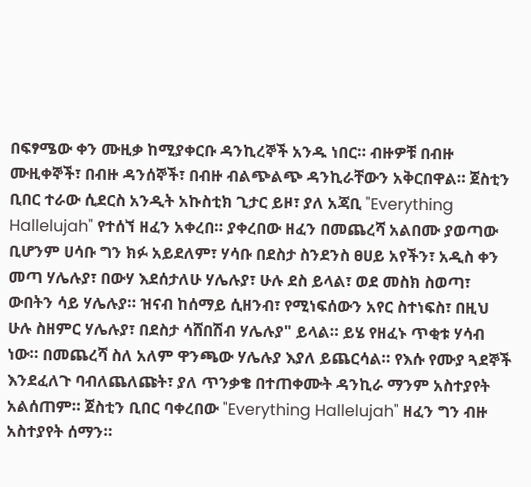በፍፃሜው ቀን ሙዚቃ ከሚያቀርቡ ዳንኪረኞች አንዱ ነበር። ብዙዎቹ በብዙ ሙዚቀኞች፣ በብዙ ዳንሰኞች፣ በብዙ ብልጭልጭ ዳንኪራቸውን አቅርበዋል። ጀስቲን ቢበር ተራው ሲደርስ አንዲት አኩስቲክ ጊታር ይዞ፣ ያለ አጃቢ "Everything Hallelujah" የተሰኘ ዘፈን አቀረበ። ያቀረበው ዘፈን በመጨረሻ አልበሙ ያወጣው ቢሆንም ሀሳቡ ግን ክፉ አይደለም፣ ሃሳቡ በደስታ ስንደንስ ፀሀይ አየችን፣ አዲስ ቀን መጣ ሃሌሉያ፣ በውሃ እደሰታለሁ ሃሌሉያ፣ ሁሉ ደስ ይላል፣ ወደ መስክ ስወጣ፣ ውበትን ሳይ ሃሌሉያ። ዝናብ ከሰማይ ሲዘንብ፣ የሚነፍሰውን አየር ስተነፍስ፣ በዚህ ሁሉ ስዘምር ሃሌሉያ፣ በደስታ ሳሸበሽብ ሃሌሉያ" ይላል። ይሄ የዘፈኑ ጥቂቱ ሃሳብ ነው። በመጨረሻ ስለ አለም ዋንጫው ሃሌሉያ እያለ ይጨርሳል። የእሱ የሙያ ጓደኞች እንደፈለጉ ባብለጨለጩት፣ ያለ ጥንቃቄ በተጠቀሙት ዳንኪራ ማንም አስተያየት አልሰጠም። ጀስቲን ቢበር ባቀረበው "Everything Hallelujah" ዘፈን ግን ብዙ አስተያየት ሰማን።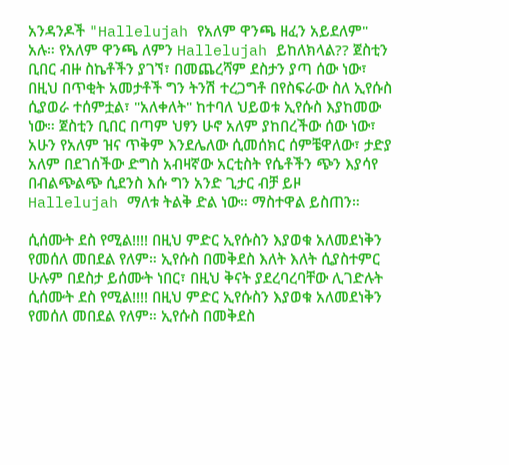አንዳንዶች "Hallelujah የአለም ዋንጫ ዘፈን አይደለም" አሉ። የአለም ዋንጫ ለምን Hallelujah ይከለክላል?? ጀስቲን ቢበር ብዙ ስኬቶችን ያገኘ፣ በመጨረሻም ደስታን ያጣ ሰው ነው፣ በዚህ በጥቂት አመታቶች ግን ትንሽ ተረጋግቶ በየስፍራው ስለ ኢየሱስ ሲያወራ ተሰምቷል፣ "አለቀለት" ከተባለ ህይወቱ ኢየሱስ እያከመው ነው። ጀስቲን ቢበር በጣም ህፃን ሁኖ አለም ያከበረችው ሰው ነው፣ አሁን የአለም ዝና ጥቅም እንደሌለው ሲመሰክር ሰምቼዋለው፣ ታድያ አለም በደገሰችው ድግስ አብዛኛው አርቲስት የሴቶችን ጭን እያሳየ በብልጭልጭ ሲደንስ እሱ ግን አንድ ጊታር ብቻ ይዞ Hallelujah ማለቱ ትልቅ ድል ነው። ማስተዋል ይስጠን።

ሲሰሙት ደስ የሚል!!!! በዚህ ምድር ኢየሱስን እያወቁ አለመደነቅን የመሰለ መበደል የለም። ኢየሱስ በመቅደስ እለት እለት ሲያስተምር ሁሉም በደስታ ይሰሙት ነበር፣ በዚህ ቅናት ያደረባረባቸው ሊገድሉት
ሲሰሙት ደስ የሚል!!!! በዚህ ምድር ኢየሱስን እያወቁ አለመደነቅን የመሰለ መበደል የለም። ኢየሱስ በመቅደስ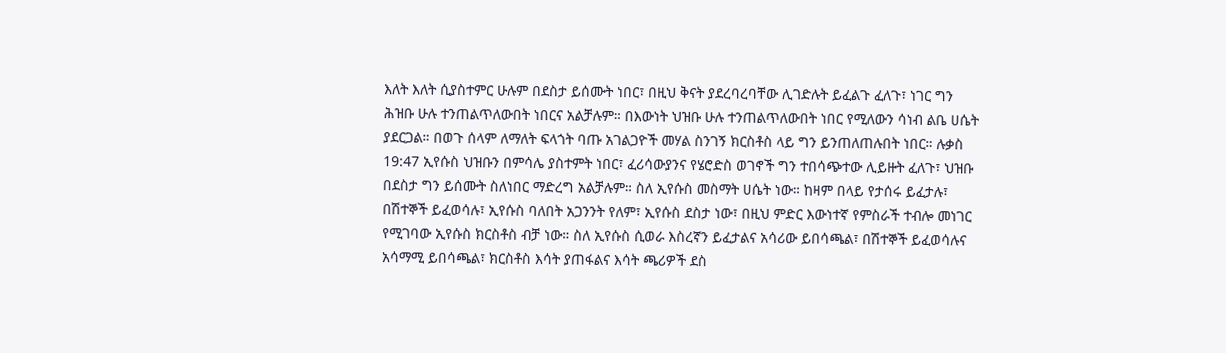እለት እለት ሲያስተምር ሁሉም በደስታ ይሰሙት ነበር፣ በዚህ ቅናት ያደረባረባቸው ሊገድሉት ይፈልጉ ፈለጉ፣ ነገር ግን ሕዝቡ ሁሉ ተንጠልጥለውበት ነበርና አልቻሉም። በእውነት ህዝቡ ሁሉ ተንጠልጥለውበት ነበር የሚለውን ሳነብ ልቤ ሀሴት ያደርጋል። በወጉ ሰላም ለማለት ፍላጎት ባጡ አገልጋዮች መሃል ስንገኝ ክርስቶስ ላይ ግን ይንጠለጠሉበት ነበር። ሉቃስ 19:47 ኢየሱስ ህዝቡን በምሳሌ ያስተምት ነበር፣ ፈሪሳውያንና የሄሮድስ ወገኖች ግን ተበሳጭተው ሊይዙት ፈለጉ፣ ህዝቡ በደስታ ግን ይሰሙት ስለነበር ማድረግ አልቻሉም። ስለ ኢየሱስ መስማት ሀሴት ነው። ከዛም በላይ የታሰሩ ይፈታሉ፣ በሽተኞች ይፈወሳሉ፣ ኢየሱስ ባለበት አጋንንት የለም፣ ኢየሱስ ደስታ ነው፣ በዚህ ምድር እውነተኛ የምስራች ተብሎ መነገር የሚገባው ኢየሱስ ክርስቶስ ብቻ ነው። ስለ ኢየሱስ ሲወራ እስረኛን ይፈታልና አሳሪው ይበሳጫል፣ በሽተኞች ይፈወሳሉና አሳማሚ ይበሳጫል፣ ክርስቶስ እሳት ያጠፋልና እሳት ጫሪዎች ደስ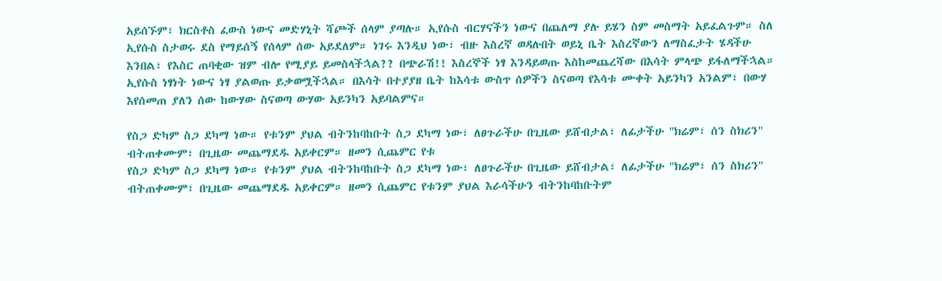አይሰኙም፣ ክርስቶስ ፈውስ ነውና መድሃኒት ሻጮች ሰላም ያጣሉ። ኢየሱስ ብርሃናችን ነውና በጨለማ ያሉ ይሄን ስም መስማት አይፈልጉም። ስለ ኢየሱስ ስታወሩ ደስ የማይሰኝ የሰላም ሰው አይደለም። ነገሩ እንዲህ ነው፣ ብዙ እስረኛ ወዳሉበት ወይኒ ቤት እስረኛውን ለማስፈታት ሄዳችሁ እንበል፣ የእስር ጠባቂው ዝም ብሎ የሚያይ ይመስላችኋል?? በጭራሽ!! እስረኞች ነፃ እንዳይወጡ እስከመጨረሻው በእሳት ምላጭ ይፋለማችኋል። ኢየሱስ ነፃነት ነውና ነፃ ያልወጡ ይቃወሟችኋል። በእሳት በተያያዘ ቤት ከእሳቱ ውስጥ ሰዎችን ስናወጣ የእሳቱ ሙቀት አይንካን አንልም፣ በውሃ እየሰመጠ ያለን ሰው ከውሃው ስናወጣ ውሃው አይንካን አይባልምና።

የስጋ ድካም ስጋ ደካማ ነው። የቱንም ያህል ብትንከባከቡት ስጋ ደካማ ነው፣ ለፀጉራችሁ በጊዜው ይሸብታል፣ ለፊታችሁ "ክሬም፣ ሰን ስክሪን" ብትጠቀሙም፣ በጊዜው መጨማደዱ አይቀርም። ዘመን ሲጨምር የቱ
የስጋ ድካም ስጋ ደካማ ነው። የቱንም ያህል ብትንከባከቡት ስጋ ደካማ ነው፣ ለፀጉራችሁ በጊዜው ይሸብታል፣ ለፊታችሁ "ክሬም፣ ሰን ስክሪን" ብትጠቀሙም፣ በጊዜው መጨማደዱ አይቀርም። ዘመን ሲጨምር የቱንም ያህል እራሳችሁን ብትንከባከቡትም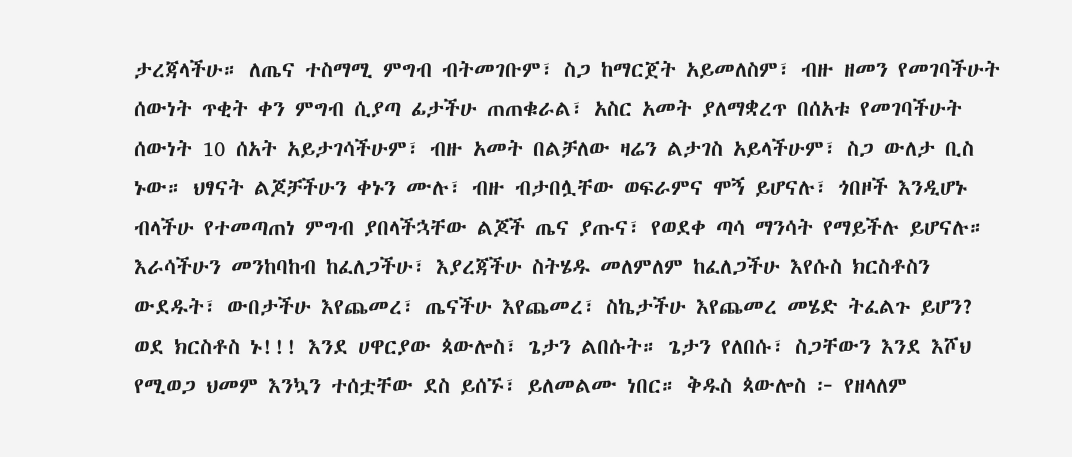ታረጃላችሁ። ለጤና ተስማሚ ምግብ ብትመገቡም፣ ስጋ ከማርጀት አይመለስም፣ ብዙ ዘመን የመገባችሁት ሰውነት ጥቂት ቀን ምግብ ሲያጣ ፊታችሁ ጠጠቁራል፣ አስር አመት ያለማቋረጥ በሰአቱ የመገባችሁት ሰውነት 10 ሰአት አይታገሳችሁም፣ ብዙ አመት በልቻለው ዛሬን ልታገስ አይላችሁም፣ ስጋ ውለታ ቢስ ኑው። ህፃናት ልጆቻችሁን ቀኑን ሙሉ፣ ብዙ ብታበሏቸው ወፍራምና ሞኝ ይሆናሉ፣ ጎበዞች እንዲሆኑ ብላችሁ የተመጣጠነ ምግብ ያበላችኋቸው ልጆች ጤና ያጡና፣ የወደቀ ጣሳ ማንሳት የማይችሉ ይሆናሉ። እራሳችሁን መንከባከብ ከፈለጋችሁ፣ እያረጃችሁ ስትሄዱ መለምለም ከፈለጋችሁ እየሱስ ክርስቶስን ውደዱት፣ ውበታችሁ እየጨመረ፣ ጤናችሁ እየጨመረ፣ ስኬታችሁ እየጨመረ መሄድ ትፈልጉ ይሆን? ወደ ክርስቶስ ኑ!!! እንደ ሀዋርያው ጳውሎስ፣ ጌታን ልበሱት። ጌታን የለበሱ፣ ስጋቸውን እንደ እሾህ የሚወጋ ህመም እንኳን ተሰቷቸው ደስ ይሰኙ፣ ይለመልሙ ነበር። ቅዱስ ጳውሎስ ፦ የዘላለም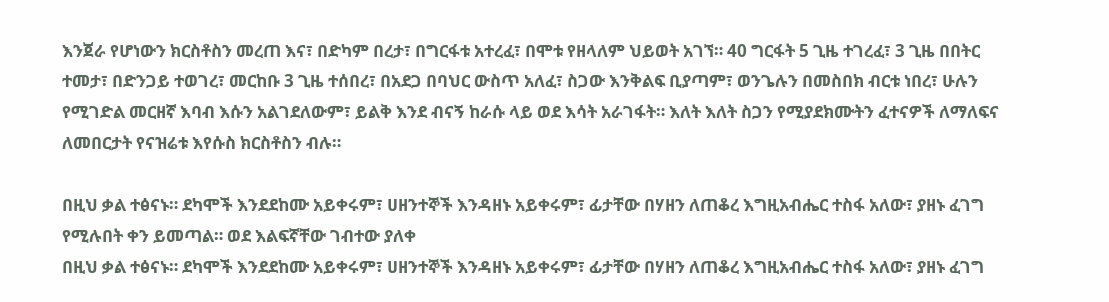እንጀራ የሆነውን ክርስቶስን መረጠ እና፣ በድካም በረታ፣ በግርፋቱ አተረፈ፣ በሞቱ የዘላለም ህይወት አገኘ። 40 ግርፋት 5 ጊዜ ተገረፈ፣ 3 ጊዜ በበትር ተመታ፣ በድንጋይ ተወገረ፣ መርከቡ 3 ጊዜ ተሰበረ፣ በአደጋ በባህር ውስጥ አለፈ፣ ስጋው እንቅልፍ ቢያጣም፣ ወንጌሉን በመስበክ ብርቱ ነበረ፣ ሁሉን የሚገድል መርዘኛ እባብ እሱን አልገደለውም፣ ይልቅ እንደ ብናኝ ከራሱ ላይ ወደ እሳት አራገፋት። እለት እለት ስጋን የሚያደክሙትን ፈተናዎች ለማለፍና ለመበርታት የናዝሬቱ እየሱስ ክርስቶስን ብሉ።

በዚህ ቃል ተፅናኑ። ደካሞች እንደደከሙ አይቀሩም፣ ሀዘንተኞች እንዳዘኑ አይቀሩም፣ ፊታቸው በሃዘን ለጠቆረ እግዚአብሔር ተስፋ አለው፣ ያዘኑ ፈገግ የሚሉበት ቀን ይመጣል። ወደ እልፍኛቸው ገብተው ያለቀ
በዚህ ቃል ተፅናኑ። ደካሞች እንደደከሙ አይቀሩም፣ ሀዘንተኞች እንዳዘኑ አይቀሩም፣ ፊታቸው በሃዘን ለጠቆረ እግዚአብሔር ተስፋ አለው፣ ያዘኑ ፈገግ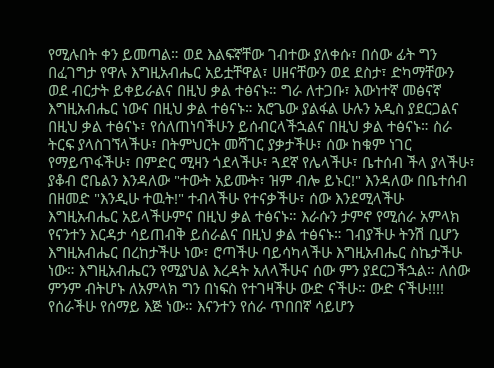የሚሉበት ቀን ይመጣል። ወደ እልፍኛቸው ገብተው ያለቀሱ፣ በሰው ፊት ግን በፈገግታ የዋሉ እግዚአብሔር አይቷቸዋል፣ ሀዘናቸውን ወደ ደስታ፣ ድካማቸውን ወደ ብርታት ይቀይራልና በዚህ ቃል ተፅናኑ። ግራ ለተጋቡ፣ እውነተኛ መፅናኛ እግዚአብሔር ነውና በዚህ ቃል ተፅናኑ። አሮጌው ያልፋል ሁሉን አዲስ ያደርጋልና በዚህ ቃል ተፅናኑ፣ የሰለጠነባችሁን ይሰብርላችኋልና በዚህ ቃል ተፅናኑ። ስራ ትርፍ ያላስገኘላችሁ፣ በትምህርት መሻገር ያቃታችሁ፣ ሰው ከቁም ነገር የማይጥፋችሁ፣ በምድር ሚዛን ጎደላችሁ፣ ጓደኛ የሌላችሁ፣ ቤተሰብ ችላ ያላችሁ፣ ያቆብ ሮቤልን እንዳለው "ተውት አይሙት፣ ዝም ብሎ ይኑር!" እንዳለው በቤተሰብ በዘመድ "እንዲሁ ተዉት!" ተብላችሁ የተናቃችሁ፣ ሰው እንደሚላችሁ እግዚአብሔር አይላችሁምና በዚህ ቃል ተፅናኑ። እራሱን ታምኖ የሚሰራ አምላክ የናንተን እርዳታ ሳይጠብቅ ይሰራልና በዚህ ቃል ተፅናኑ። ገብያችሁ ትንሽ ቢሆን እግዚአብሔር በረከታችሁ ነው፣ ሮጣችሁ ባይሳካላችሁ እግዚአብሔር ስኬታችሁ ነው። እግዚአብሔርን የሚያህል እረዳት አለላችሁና ሰው ምን ያደርጋችኋል። ለሰው ምንም ብትሆኑ ለአምላክ ግን በነፍስ የተገዛችሁ ውድ ናችሁ። ውድ ናችሁ!!!! የሰራችሁ የሰማይ እጅ ነው። እናንተን የሰራ ጥበበኛ ሳይሆን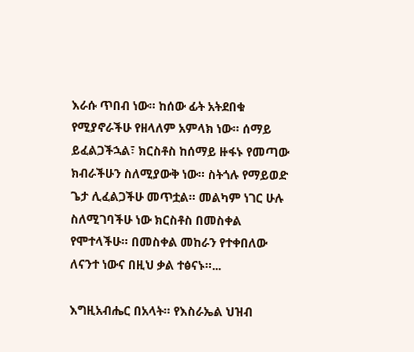እራሱ ጥበብ ነው። ከሰው ፊት አትደበቁ የሚያኖራችሁ የዘላለም አምላክ ነው። ሰማይ ይፈልጋችኋል፣ ክርስቶስ ከሰማይ ዙፋኑ የመጣው ክብራችሁን ስለሚያውቅ ነው። ስትጎሉ የማይወድ ጌታ ሊፈልጋችሁ መጥቷል። መልካም ነገር ሁሉ ስለሚገባችሁ ነው ክርስቶስ በመስቀል የሞተላችሁ። በመስቀል መከራን የተቀበለው ለናንተ ነውና በዚህ ቃል ተፅናኑ።...

እግዚአብሔር በአላት። የእስራኤል ህዝብ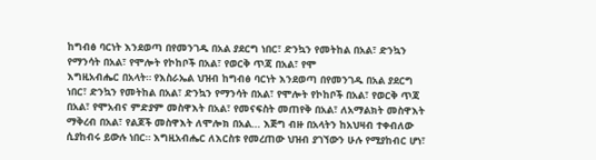ከግብፅ ባርነት እንደወጣ በየመንገዱ በአል ያደርግ ነበር፣ ድንኳን የመትከል በአል፣ ድንኳን የማንሳት በአል፣ የሞሎት የኮከቦች በአል፣ የወርቅ ጥጃ በአል፣ የሞ
እግዚአብሔር በአላት። የእስራኤል ህዝብ ከግብፅ ባርነት እንደወጣ በየመንገዱ በአል ያደርግ ነበር፣ ድንኳን የመትከል በአል፣ ድንኳን የማንሳት በአል፣ የሞሎት የኮከቦች በአል፣ የወርቅ ጥጃ በአል፣ የሞአብና ምድያም መስዋእት በአል፣ የመናፍስት መጠየቅ በአል፣ ለአማልክት መስዋእት ማቅረብ በአል፣ የልጆች መስዋእት ለሞሎክ በአል... እጅግ ብዙ በአላትን ከአህዛብ ተቀብለው ሲያከብሩ ይውሉ ነበር። እግዚአብሔር ለእርስቱ የመረጠው ህዝብ ያገኘውን ሁሉ የሚያከብር ሆነ፣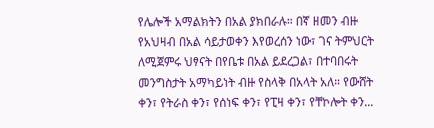የሌሎች አማልክትን በአል ያክበራሉ። በኛ ዘመን ብዙ የአህዛብ በአል ሳይታወቀን እየወረሰን ነው፣ ገና ትምህርት ለሚጀምሩ ህፃናት በየቤቱ በአል ይደረጋል፣ በተባበሩት መንግስታት አማካይነት ብዙ የስላቅ በአላት አለ። የውሸት ቀን፣ የትራስ ቀን፣ የሰነፍ ቀን፣ የፒዛ ቀን፣ የቸኮሎት ቀን...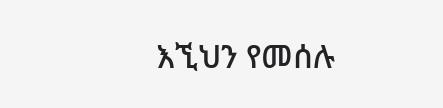እኚህን የመሰሉ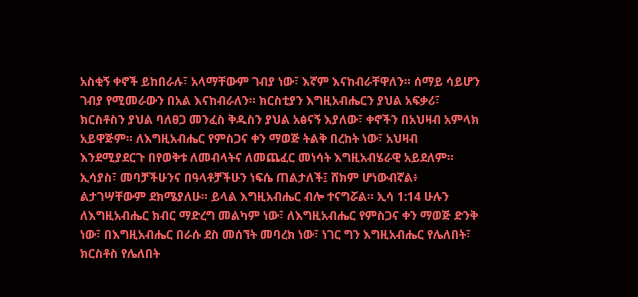አስቂኝ ቀኖች ይከበራሉ፣ አላማቸውም ገብያ ነው፣ እኛም እናከብራቸዋለን። ሰማይ ሳይሆን ገብያ የሚመራውን በአል እናከብራለን። ክርስቲያን እግዚአብሔርን ያህል አፍቃሪ፣ ክርስቶስን ያህል ባለፀጋ መንፈስ ቅዱስን ያህል አፅናኝ እያለው፣ ቀኖችን በአህዛብ አምላክ አይዋጅም። ለእግዚአብሔር የምስጋና ቀን ማወጅ ትልቅ በረከት ነው፣ አህዛብ እንደሚያደርጉ በየወቅቱ ለመብላትና ለመጨፈር መነሳት እግዚአብሄራዊ አይደለም። ኢሳያስ፣ መባቻችሁንና በዓላቶቻችሁን ነፍሴ ጠልታለች፤ ሸክም ሆነውብኛል፥ ልታገሣቸውም ደክሜያለሁ። ይላል እግዚአብሔር ብሎ ተናግሯል። ኢሳ 1:14 ሁሉን ለእግዚአብሔር ክብር ማድረግ መልካም ነው፣ ለእግዚአብሔር የምስጋና ቀን ማወጅ ድንቅ ነው፣ በእግዚአብሔር በራሱ ደስ መሰኘት መባረክ ነው፣ ነገር ግን እግዚአብሔር የሌለበት፣ ክርስቶስ የሌለበት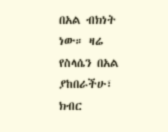በአል ብክነት ነው። ዛሬ የስላሴን በአል ያከበራችሁ፣ ክብር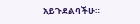አይጉደልባችሁ።